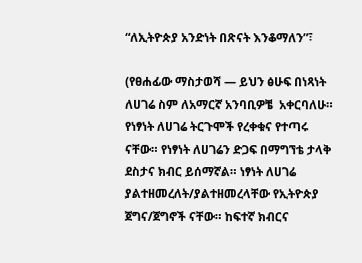“ለኢትዮጵያ አንድነት በጽናት እንቆማለን”፣

(የፀሐፊው ማስታወሻ — ይህን ፅሁፍ በነጻነት ለሀገሬ ስም ለአማርኛ አንባቢዎቼ  አቀርባለሁ። የነፃነት ለሀገሬ ትርጉሞች የረቀቁና የተጣሩ ናቸው። የነፃነት ለሀገሬን ድጋፍ በማግኘቴ ታላቅ ደስታና ክብር ይሰማኛል። ነፃነት ለሀገሬ ያልተዘመረለት/ያልተዘመረላቸው የኢትዮጵያ ጀግና/ጀግኖች ናቸው። ከፍተኛ ክብርና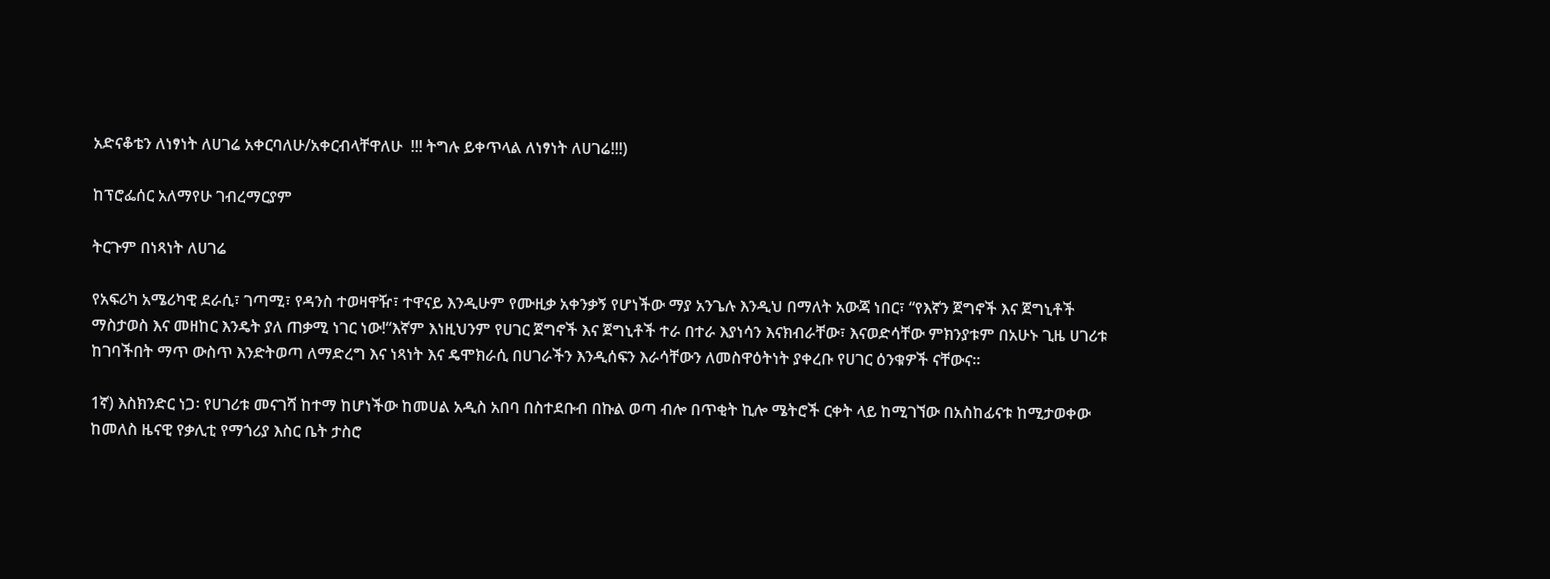አድናቆቴን ለነፃነት ለሀገሬ አቀርባለሁ/አቀርብላቸዋለሁ  !!! ትግሉ ይቀጥላል ለነፃነት ለሀገሬ!!!)

ከፕሮፌሰር አለማየሁ ገብረማርያም

ትርጉም በነጻነት ለሀገሬ

የአፍሪካ አሜሪካዊ ደራሲ፣ ገጣሚ፣ የዳንስ ተወዛዋዥ፣ ተዋናይ እንዲሁም የሙዚቃ አቀንቃኝ የሆነችው ማያ አንጌሉ እንዲህ በማለት አውጃ ነበር፣ “የእኛን ጀግኖች እና ጀግኒቶች ማስታወስ እና መዘከር እንዴት ያለ ጠቃሚ ነገር ነው!“እኛም እነዚህንም የሀገር ጀግኖች እና ጀግኒቶች ተራ በተራ እያነሳን እናክብራቸው፣ እናወድሳቸው ምክንያቱም በአሁኑ ጊዜ ሀገሪቱ ከገባችበት ማጥ ውስጥ እንድትወጣ ለማድረግ እና ነጻነት እና ዴሞክራሲ በሀገራችን እንዲሰፍን እራሳቸውን ለመስዋዕትነት ያቀረቡ የሀገር ዕንቁዎች ናቸውና፡፡

1ኛ) እስክንድር ነጋ፡ የሀገሪቱ መናገሻ ከተማ ከሆነችው ከመሀል አዲስ አበባ በስተደቡብ በኩል ወጣ ብሎ በጥቂት ኪሎ ሜትሮች ርቀት ላይ ከሚገኘው በአስከፊናቱ ከሚታወቀው ከመለስ ዜናዊ የቃሊቲ የማጎሪያ እስር ቤት ታስሮ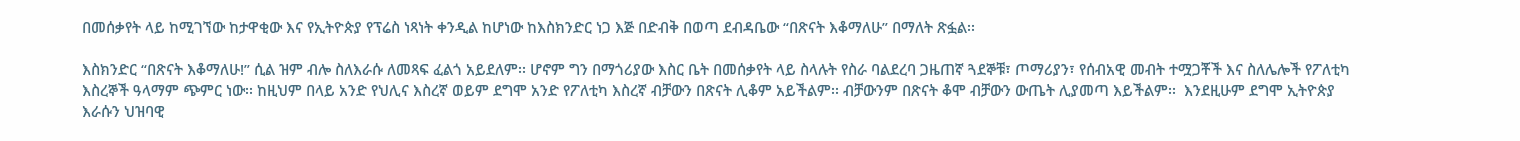በመሰቃየት ላይ ከሚገኘው ከታዋቂው እና የኢትዮጵያ የፕሬስ ነጻነት ቀንዲል ከሆነው ከእስክንድር ነጋ እጅ በድብቅ በወጣ ደብዳቤው “በጽናት እቆማለሁ” በማለት ጽፏል፡፡

እስክንድር “በጽናት እቆማለሁ!” ሲል ዝም ብሎ ስለእራሱ ለመጻፍ ፈልጎ አይደለም፡፡ ሆኖም ግን በማጎሪያው እስር ቤት በመሰቃየት ላይ ስላሉት የስራ ባልደረባ ጋዜጠኛ ጓደኞቹ፣ ጦማሪያን፣ የሰብአዊ መብት ተሟጋቾች እና ስለሌሎች የፖለቲካ እስረኞች ዓላማም ጭምር ነው፡፡ ከዚህም በላይ አንድ የህሊና እስረኛ ወይም ደግሞ አንድ የፖለቲካ እስረኛ ብቻውን በጽናት ሊቆም አይችልም፡፡ ብቻውንም በጽናት ቆሞ ብቻውን ውጤት ሊያመጣ እይችልም፡፡  እንደዚሁም ደግሞ ኢትዮጵያ እራሱን ህዝባዊ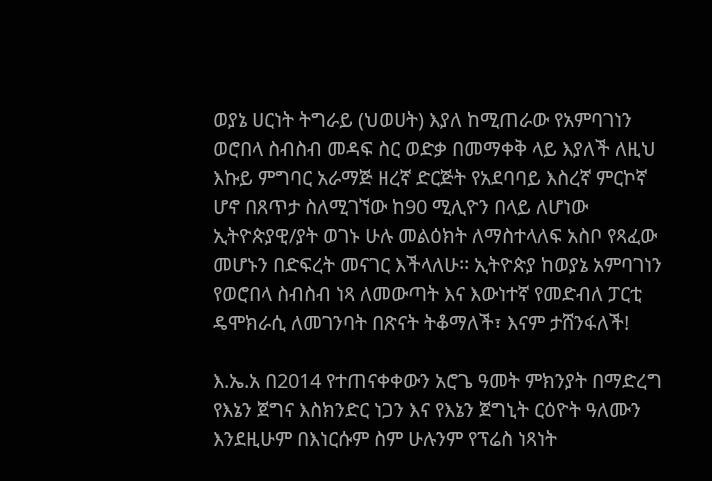ወያኔ ሀርነት ትግራይ (ህወሀት) እያለ ከሚጠራው የአምባገነን ወሮበላ ስብስብ መዳፍ ስር ወድቃ በመማቀቅ ላይ እያለች ለዚህ እኩይ ምግባር አራማጅ ዘረኛ ድርጅት የአደባባይ እስረኛ ምርኮኛ ሆኖ በጸጥታ ስለሚገኘው ከ90 ሚሊዮን በላይ ለሆነው ኢትዮጵያዊ/ያት ወገኑ ሁሉ መልዕክት ለማስተላለፍ አስቦ የጻፈው መሆኑን በድፍረት መናገር እችላለሁ፡፡ ኢትዮጵያ ከወያኔ አምባገነን የወሮበላ ስብስብ ነጻ ለመውጣት እና እውነተኛ የመድብለ ፓርቲ ዴሞክራሲ ለመገንባት በጽናት ትቆማለች፣ እናም ታሸንፋለች!

እ.ኤ.አ በ2014 የተጠናቀቀውን አሮጌ ዓመት ምክንያት በማድረግ የእኔን ጀግና እስክንድር ነጋን እና የእኔን ጀግኒት ርዕዮት ዓለሙን እንደዚሁም በእነርሱም ስም ሁሉንም የፕሬስ ነጻነት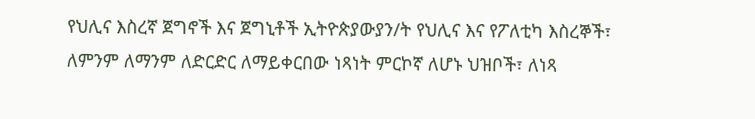የህሊና እስረኛ ጀግኖች እና ጀግኒቶች ኢትዮጵያውያን/ት የህሊና እና የፖለቲካ እስረኞች፣ ለምንም ለማንም ለድርድር ለማይቀርበው ነጻነት ምርኮኛ ለሆኑ ህዝቦች፣ ለነጻ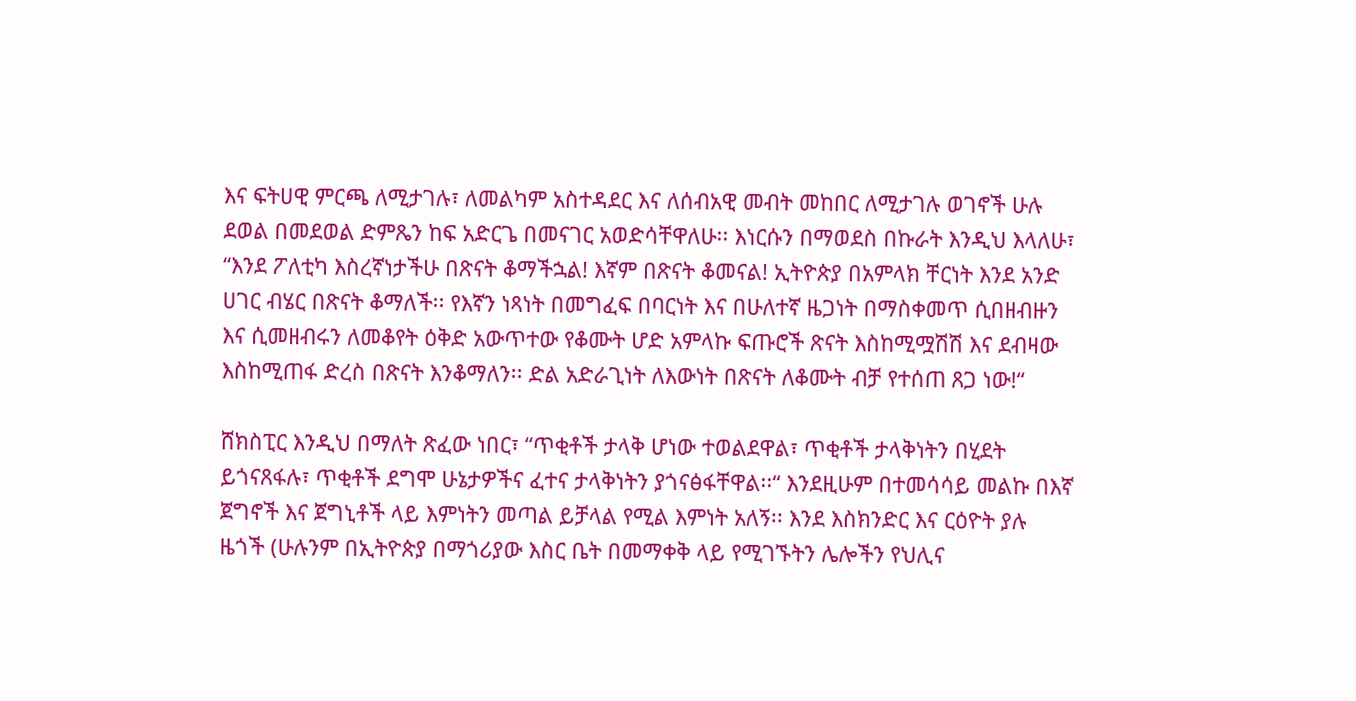እና ፍትሀዊ ምርጫ ለሚታገሉ፣ ለመልካም አስተዳደር እና ለሰብአዊ መብት መከበር ለሚታገሉ ወገኖች ሁሉ ደወል በመደወል ድምጼን ከፍ አድርጌ በመናገር አወድሳቸዋለሁ፡፡ እነርሱን በማወደስ በኩራት እንዲህ እላለሁ፣ “እንደ ፖለቲካ እስረኛነታችሁ በጽናት ቆማችኋል! እኛም በጽናት ቆመናል! ኢትዮጵያ በአምላክ ቸርነት እንደ አንድ ሀገር ብሄር በጽናት ቆማለች፡፡ የእኛን ነጻነት በመግፈፍ በባርነት እና በሁለተኛ ዜጋነት በማስቀመጥ ሲበዘብዙን እና ሲመዘብሩን ለመቆየት ዕቅድ አውጥተው የቆሙት ሆድ አምላኩ ፍጡሮች ጽናት እስከሚሟሽሽ እና ደብዛው እስከሚጠፋ ድረስ በጽናት እንቆማለን፡፡ ድል አድራጊነት ለእውነት በጽናት ለቆሙት ብቻ የተሰጠ ጸጋ ነው!“

ሸክስፒር እንዲህ በማለት ጽፈው ነበር፣ “ጥቂቶች ታላቅ ሆነው ተወልደዋል፣ ጥቂቶች ታላቅነትን በሂደት ይጎናጸፋሉ፣ ጥቂቶች ደግሞ ሁኔታዎችና ፈተና ታላቅነትን ያጎናፅፋቸዋል፡፡“ እንደዚሁም በተመሳሳይ መልኩ በእኛ ጀግኖች እና ጀግኒቶች ላይ እምነትን መጣል ይቻላል የሚል እምነት አለኝ፡፡ እንደ እስክንድር እና ርዕዮት ያሉ ዜጎች (ሁሉንም በኢትዮጵያ በማጎሪያው እስር ቤት በመማቀቅ ላይ የሚገኙትን ሌሎችን የህሊና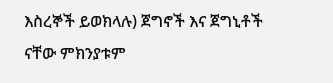እስረኞች ይወክላሉ) ጀግኖች እና ጀግኒቶች ናቸው ምክንያቱም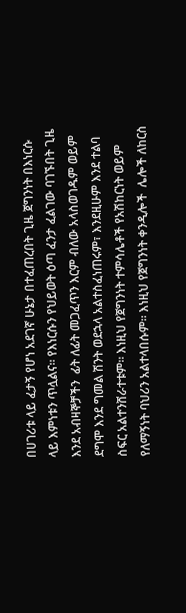በሀገሪቱ ላይ ፈታኝ የሆነ አደገኛ ሁኔታ በተፈጠረበት ጊዜ ጀግንነት በእነርሱ ላይ እምነቱን ጥሏልና፡፡ የእነርሱን የህይወት ዕጣ ፈንታ ፈልገው ባገኙበት ጊዜ እንደ አብዛኞቻችን  ፊት ለፊት መጋፈጥን እርም ብለው አላስወገዱም ወይም ደግሞ እንደ ግመል ሽንት ወደኋላ አልተስፈነጠሩም፣ እንደዚሁም እንደ ተልባ ስፍር አልተንሸራተቱም፡፡ እነዚህ የጀግንነት ተምሳሌቶች የአሽከርነት ወይም የለማኝነት ባህሪን አልተላበሱም፡፡ እነዚህ የጀግንነት ቀንዲሎች  ሌሎች ለከርስ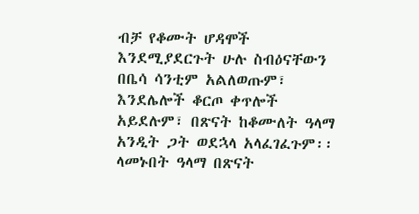ብቻ የቆሙት ሆዳሞች እንደሚያደርጉት ሁሉ ስብዕናቸውን በቤሳ ሳንቲም አልለወጡም፣ እንደሌሎች ቆርጦ ቀጥሎች አይደሉም፣ በጽናት ከቆሙለት ዓላማ አንዲት ጋት ወደኋላ አላፈገፈጉም፡፡ ላመኑበት ዓላማ በጽናት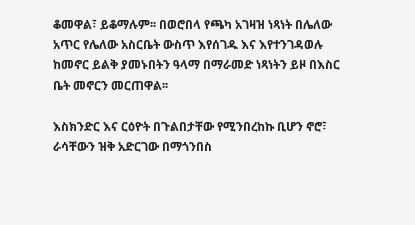ቆመዋል፣ ይቆማሉም፡፡ በወሮበላ የጫካ አገዛዝ ነጻነት በሌለው አጥር የሌለው አስርቤት ውስጥ እየሰገዱ እና እየተንገዳወሉ ከመኖር ይልቅ ያመኑበትን ዓላማ በማራመድ ነጻነትን ይዞ በእስር ቤት መኖርን መርጠዋል፡፡

እስክንድር እና ርዕዮት በጉልበታቸው የሚንበረከኩ ቢሆን ኖሮ፣ ራሳቸውን ዝቅ አድርገው በማጎንበስ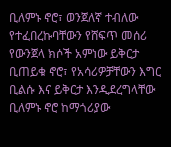ቢለምኑ ኖሮ፣ ወንጀለኛ ተብለው የተፈበረኩባቸውን የሸፍጥ መሰሪ የውንጀላ ክሶች አምነው ይቅርታ ቢጠይቁ ኖሮ፣ የአሳሪዎቻቸውን እግር ቢልሱ እና ይቅርታ እንዲደረግላቸው ቢለምኑ ኖሮ ከማጎሪያው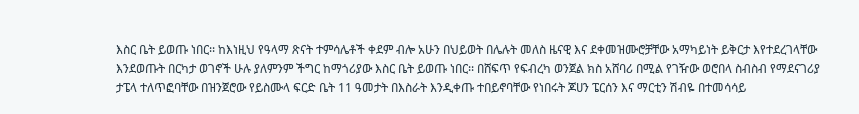እስር ቤት ይወጡ ነበር፡፡ ከእነዚህ የዓላማ ጽናት ተምሳሌቶች ቀደም ብሎ አሁን በህይወት በሌሉት መለስ ዜናዊ እና ደቀመዝሙሮቻቸው አማካይነት ይቅርታ እየተደረገላቸው እንደወጡት በርካታ ወገኖች ሁሉ ያለምንም ችግር ከማጎሪያው እስር ቤት ይወጡ ነበር፡፡ በሸፍጥ የፍብረካ ወንጀል ክስ አሸባሪ በሚል የገዥው ወሮበላ ስብስብ የማደናገሪያ ታፔላ ተለጥፎባቸው በዝንጀሮው የይስሙላ ፍርድ ቤት 11 ዓመታት በእስራት እንዲቀጡ ተበይኖባቸው የነበሩት ጆሀን ፔርሰን እና ማርቲን ሽብዬ በተመሳሳይ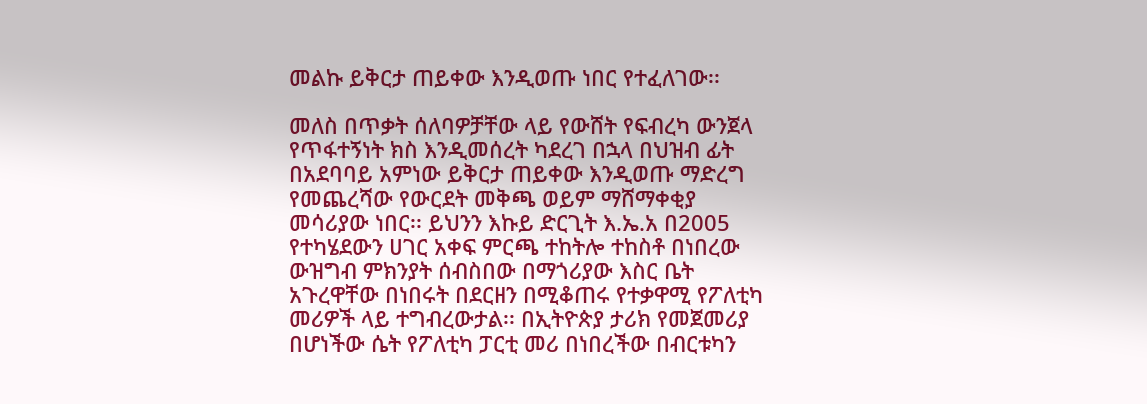መልኩ ይቅርታ ጠይቀው እንዲወጡ ነበር የተፈለገው፡፡

መለስ በጥቃት ሰለባዎቻቸው ላይ የውሸት የፍብረካ ውንጀላ የጥፋተኝነት ክስ እንዲመሰረት ካደረገ በኋላ በህዝብ ፊት በአደባባይ አምነው ይቅርታ ጠይቀው እንዲወጡ ማድረግ የመጨረሻው የውርደት መቅጫ ወይም ማሸማቀቂያ መሳሪያው ነበር፡፡ ይህንን እኩይ ድርጊት እ.ኤ.አ በ2005 የተካሄደውን ሀገር አቀፍ ምርጫ ተከትሎ ተከስቶ በነበረው ውዝግብ ምክንያት ሰብስበው በማጎሪያው እስር ቤት አጉረዋቸው በነበሩት በደርዘን በሚቆጠሩ የተቃዋሚ የፖለቲካ መሪዎች ላይ ተግብረውታል፡፡ በኢትዮጵያ ታሪክ የመጀመሪያ በሆነችው ሴት የፖለቲካ ፓርቲ መሪ በነበረችው በብርቱካን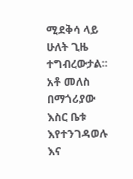ሚደቅሳ ላይ ሁለት ጊዜ ተግብረውታል፡፡ አቶ መለስ በማጎሪያው እስር ቤቱ እየተንገዳወሉ እና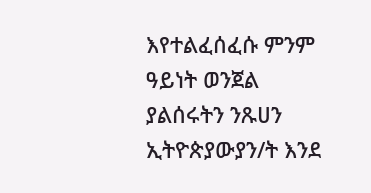እየተልፈሰፈሱ ምንም ዓይነት ወንጀል ያልሰሩትን ንጹሀን ኢትዮጵያውያን/ት እንደ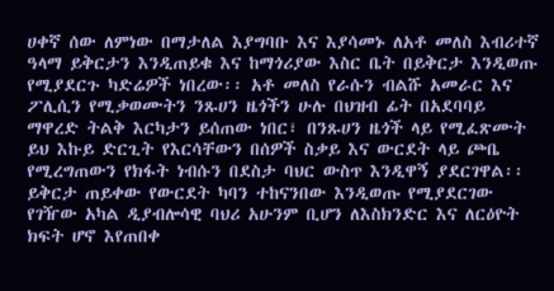ሀቀኛ ሰው ለምነው በማታለል እያግባቡ እና እያሳመኑ ለአቶ መለስ እብሪተኛ ዓላማ ይቅርታን እንዲጠይቁ እና ከማጎሪያው እስር ቤት በይቅርታ እንዲወጡ የሚያደርጉ ካድሬዎች ነበረው፡፡ አቶ መለስ የራሱን ብልሹ አመራር እና ፖሊሲን የሚቃወሙትን ንጹሀን ዜጎችን ሁሉ በህዝብ ፊት በአደባባይ ማዋረድ ትልቅ እርካታን ይሰጠው ነበር፣ በንጹሀን ዜጎች ላይ የሚፈጽሙት ይህ እኩይ ድርጊት የእርሳቸውን በሰዎች ስቃይ እና ውርደት ላይ ጮቤ የሚረግጠውን የክፋት ነብሱን በደስታ ባህር ውስጥ እንዲዋኝ ያደርገዋል፡፡ ይቅርታ ጠይቀው የውርደት ካባን ተከናንበው እንዲወጡ የሚያደርገው የገዥው አካል ዲያብሎሳዊ ባህሪ አሁንም ቢሆን ለእስክንድር እና ለርዕዮት ክፍት ሆኖ እየጠበቀ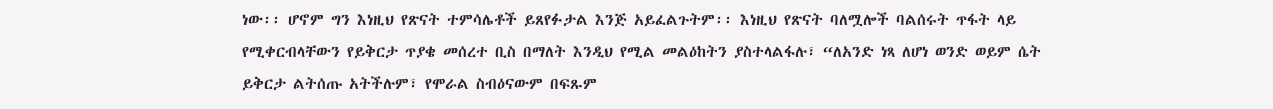ነው፡፡ ሆኖም ግን እነዚህ የጽናት ተምሳሌቶች ይጸየፉታል እንጅ አይፈልጉትም፡፡ እነዚህ የጽናት ባለሟሎች ባልሰሩት ጥፋት ላይ የሚቀርብላቸውን የይቅርታ ጥያቄ መሰረተ ቢስ በማለት እንዲህ የሚል መልዕከትን ያስተላልፋሉ፣ “ለአንድ ነጻ ለሆነ ወንድ ወይም ሴት ይቅርታ ልትሰጡ አትችሉም፣ የሞራል ስብዕናውም በፍጹም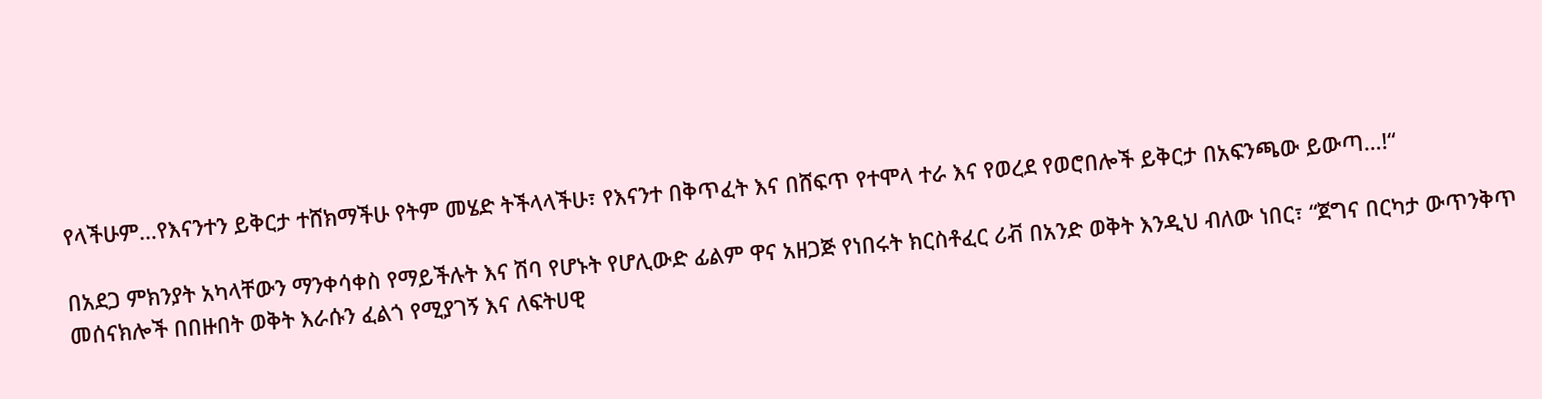የላችሁም…የእናንተን ይቅርታ ተሸክማችሁ የትም መሄድ ትችላላችሁ፣ የእናንተ በቅጥፈት እና በሸፍጥ የተሞላ ተራ እና የወረደ የወሮበሎች ይቅርታ በአፍንጫው ይውጣ…!“

በአደጋ ምክንያት አካላቸውን ማንቀሳቀስ የማይችሉት እና ሽባ የሆኑት የሆሊውድ ፊልም ዋና አዘጋጅ የነበሩት ክርስቶፈር ሪቭ በአንድ ወቅት እንዲህ ብለው ነበር፣ “ጀግና በርካታ ውጥንቅጥ መሰናክሎች በበዙበት ወቅት እራሱን ፈልጎ የሚያገኝ እና ለፍትሀዊ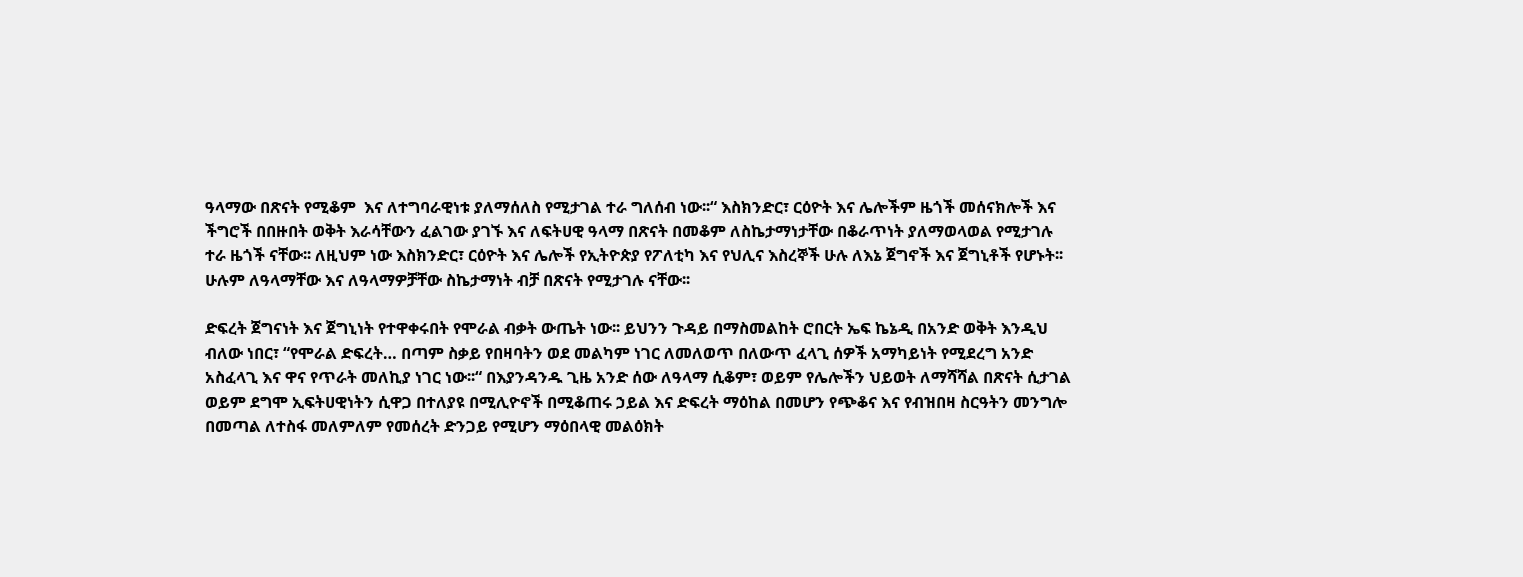ዓላማው በጽናት የሚቆም  እና ለተግባራዊነቱ ያለማሰለስ የሚታገል ተራ ግለሰብ ነው፡፡“ እስክንድር፣ ርዕዮት እና ሌሎችም ዜጎች መሰናክሎች እና ችግሮች በበዙበት ወቅት እራሳቸውን ፈልገው ያገኙ እና ለፍትሀዊ ዓላማ በጽናት በመቆም ለስኬታማነታቸው በቆራጥነት ያለማወላወል የሚታገሉ ተራ ዜጎች ናቸው፡፡ ለዚህም ነው እስክንድር፣ ርዕዮት እና ሌሎች የኢትዮጵያ የፖለቲካ እና የህሊና እስረኞች ሁሉ ለእኔ ጀግኖች እና ጀግኒቶች የሆኑት፡፡ ሁሉም ለዓላማቸው እና ለዓላማዎቻቸው ስኬታማነት ብቻ በጽናት የሚታገሉ ናቸው፡፡

ድፍረት ጀግናነት እና ጀግኒነት የተዋቀሩበት የሞራል ብቃት ውጤት ነው፡፡ ይህንን ጉዳይ በማስመልከት ሮበርት ኤፍ ኬኔዲ በአንድ ወቅት እንዲህ ብለው ነበር፣ “የሞራል ድፍረት… በጣም ስቃይ የበዛባትን ወደ መልካም ነገር ለመለወጥ በለውጥ ፈላጊ ሰዎች አማካይነት የሚደረግ አንድ አስፈላጊ እና ዋና የጥራት መለኪያ ነገር ነው፡፡“ በእያንዳንዱ ጊዜ አንድ ሰው ለዓላማ ሲቆም፣ ወይም የሌሎችን ህይወት ለማሻሻል በጽናት ሲታገል ወይም ደግሞ ኢፍትሀዊነትን ሲዋጋ በተለያዩ በሚሊዮኖች በሚቆጠሩ ኃይል እና ድፍረት ማዕከል በመሆን የጭቆና እና የብዝበዛ ስርዓትን መንግሎ በመጣል ለተስፋ መለምለም የመሰረት ድንጋይ የሚሆን ማዕበላዊ መልዕክት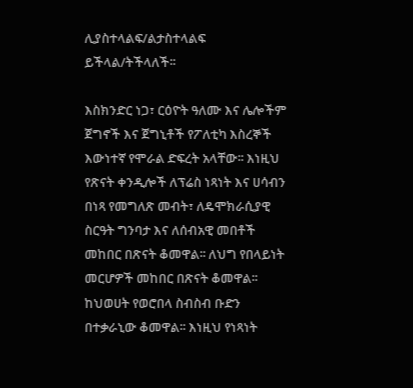ሊያስተላልፍ/ልታስተላልፍ ይችላል/ትችላለች፡፡

እስክንድር ነጋ፣ ርዕዮት ዓለሙ እና ሌሎችም ጀግኖች እና ጀግኒቶች የፖለቲካ እስረኞች እውነተኛ የሞራል ድፍረት አላቸው፡፡ እነዚህ የጽናት ቀንዲሎች ለፕሬስ ነጻነት እና ሀሳብን በነጻ የመግለጽ መብት፣ ለዴሞክራሲያዊ ስርዓት ግንባታ እና ለሰብአዊ መበቶች መከበር በጽናት ቆመዋል፡፡ ለህግ የበላይነት መርሆዎች መከበር በጽናት ቆመዋል፡፡ ከህወሀት የወሮበላ ስብስብ ቡድን በተቃራኒው ቆመዋል፡፡ እነዚህ የነጻነት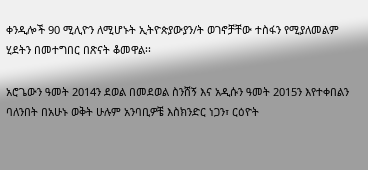ቀንዲሎች 90 ሚሊዮን ለሚሆኑት ኢትዮጵያውያን/ት ወገኖቻቸው ተስፋን የሚያለመልም ሂደትን በመተግበር በጽናት ቆመዋል፡፡

አሮጌውን ዓመት 2014ን ደወል በመደወል ስንሸኝ እና አዲሱን ዓመት 2015ን እየተቀበልን ባለንበት በአሁኑ ወቅት ሁሉም አንባቢዎቼ እስክንድር ነጋን፣ ርዕዮት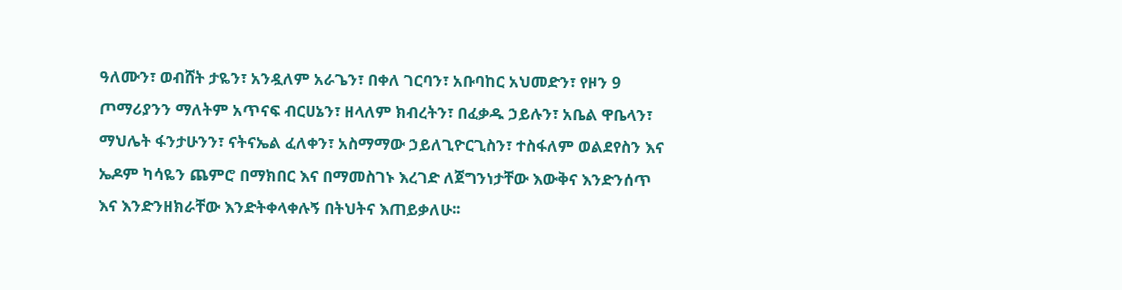ዓለሙን፣ ወብሸት ታዬን፣ አንዷለም አራጌን፣ በቀለ ገርባን፣ አቡባከር አህመድን፣ የዞን 9 ጦማሪያንን ማለትም አጥናፍ ብርሀኔን፣ ዘላለም ክብረትን፣ በፈቃዱ ኃይሉን፣ አቤል ዋቤላን፣ ማህሌት ፋንታሁንን፣ ናትናኤል ፈለቀን፣ አስማማው ኃይለጊዮርጊስን፣ ተስፋለም ወልደየስን እና ኤዶም ካሳዬን ጨምሮ በማክበር እና በማመስገኑ እረገድ ለጀግንነታቸው እውቅና እንድንሰጥ እና እንድንዘክራቸው እንድትቀላቀሉኝ በትህትና እጠይቃለሁ፡፡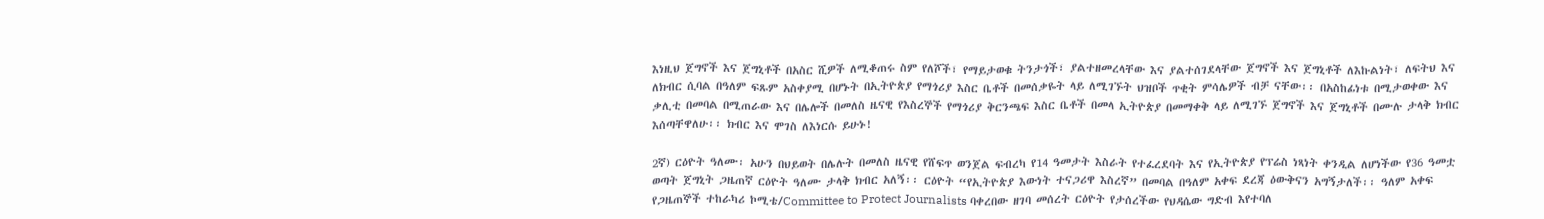እነዚህ ጀግኖች እና ጀግኒቶች በአስር ሺዎች ለሚቆጠሩ ስም የለሾች፣ የማይታወቁ ትንታጎች፣ ያልተዘመረላቸው እና ያልተሰገደላቸው ጀግኖች እና ጀግኒቶች ለእኩልነት፣ ለፍትህ እና ለክብር ሲባል በዓለም ፍጹም አስቀያሚ በሆኑት በኢትዮጵያ የማጎሪያ እስር ቤቶች በመሰቃዬት ላይ ለሚገኙት ህዝቦች ጥቂት ምሳሌዎች ብቻ ናቸው፡፡ በአስከፊነቱ በሚታወቀው እና ቃሊቲ በመባል በሚጠራው እና በሌሎች በመለስ ዜናዊ የእስረኞች የማጎሪያ ቅርንጫፍ እስር ቤቶች በመላ ኢትዮጵያ በመማቀቅ ላይ ለሚገኙ ጀግኖች እና ጀግኒቶች በሙሉ ታላቅ ክብር እሰጣቸዋለሁ፡፡ ክብር እና ሞገስ ለእነርሱ ይሁኑ!

2ኛ) ርዕዮት ዓለሙ፡ አሁን በህይወት በሌሉት በመለስ ዜናዊ የሸፍጥ ወንጀል ፍብረካ የ14 ዓመታት እስራት የተፈረደባት እና የኢትዮጵያ የፕሬስ ነጻነት ቀንዲል ለሆነችው የ36 ዓመቷ ወጣት ጀግኒት ጋዜጠኛ ርዕዮት ዓለሙ ታላቅ ክብር አለኝ፡፡ ርዕዮት “የኢትዮጵያ እውነት ተናጋሪዋ እስረኛ” በመባል በዓለም አቀፍ ደረጃ ዕውቅናን አግኝታለች፡፡ ዓለም አቀፍ የጋዜጠኞች ተከራካሪ ኮሚቴ/Committee to Protect Journalists ባቀረበው ዘገባ መሰረት ርዕዮት የታሰረችው የህዳሴው ግድብ እየተባለ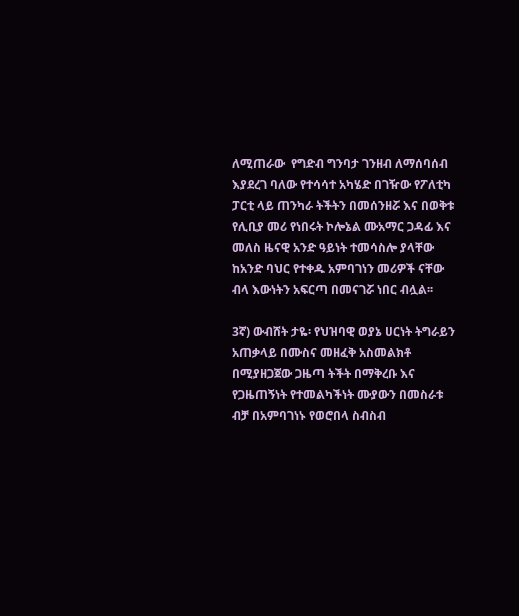ለሚጠራው  የግድብ ግንባታ ገንዘብ ለማሰባሰብ እያደረገ ባለው የተሳሳተ አካሄድ በገዥው የፖለቲካ ፓርቲ ላይ ጠንካራ ትችትን በመሰንዘሯ እና በወቅቱ የሊቢያ መሪ የነበሩት ኮሎኔል ሙአማር ጋዳፊ እና መለስ ዜናዊ አንድ ዓይነት ተመሳስሎ ያላቸው ከአንድ ባህር የተቀዱ አምባገነን መሪዎች ናቸው ብላ እውነትን አፍርጣ በመናገሯ ነበር ብሏል፡፡

3ኛ) ውብሸት ታዬ፡ የህዝባዊ ወያኔ ሀርነት ትግራይን አጠቃላይ በሙስና መዘፈቅ አስመልክቶ በሚያዘጋጀው ጋዜጣ ትችት በማቅረቡ እና የጋዜጠኝነት የተመልካችነት ሙያውን በመስራቱ ብቻ በአምባገነኑ የወሮበላ ስብስብ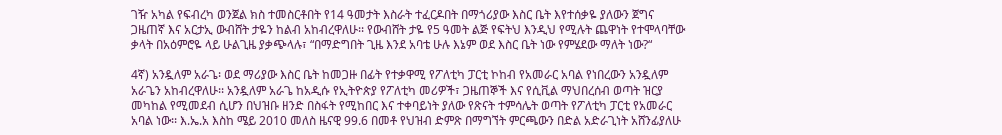ገዥ አካል የፍብረካ ወንጀል ክስ ተመስርቶበት የ14 ዓመታት እስራት ተፈርዶበት በማጎሪያው እስር ቤት እየተሰቃዬ ያለውን ጀግና ጋዜጠኛ እና አርታኢ ውብሸት ታዬን ከልብ አከብረዋለሁ፡፡ የውብሸት ታዬ የ5 ዓመት ልጅ የፍትህ እንዲህ የሚሉት ጨዋነት የተሞላባቸው ቃላት በአዕምሮዬ ላይ ሁልጊዜ ያቃጭላሉ፣ “በማድግበት ጊዜ እንደ አባቴ ሁሉ እኔም ወደ እስር ቤት ነው የምሄደው ማለት ነው?“

4ኛ) አንዷለም አራጌ፡ ወደ ማሪያው እስር ቤት ከመጋዙ በፊት የተቃዋሚ የፖለቲካ ፓርቲ ኮከብ የአመራር አባል የነበረውን አንዷለም አራጌን አከብረዋለሁ፡፡ አንዷለም አራጌ ከአዲሱ የኢትዮጵያ የፖለቲካ መሪዎች፣ ጋዜጠኞች እና የሲቪል ማህበረሰብ ወጣት ዝርያ መካከል የሚመደብ ሲሆን በህዝቡ ዘንድ በስፋት የሚከበር እና ተቀባይነት ያለው የጽናት ተምሳሌት ወጣት የፖለቲካ ፓርቲ የአመራር አባል ነው፡፡ እ.ኤ.አ እስከ ሜይ 2010 መለስ ዜናዊ 99.6 በመቶ የህዝብ ድምጽ በማግኘት ምርጫውን በድል አድራጊነት አሸንፊያለሁ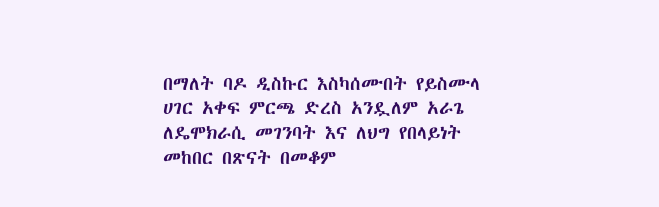በማለት ባዶ ዲስኩር እስካሰሙበት የይስሙላ ሀገር አቀፍ ምርጫ ድረስ አንዷለም አራጌ ለዴሞክራሲ መገንባት እና ለህግ የበላይነት መከበር በጽናት በመቆም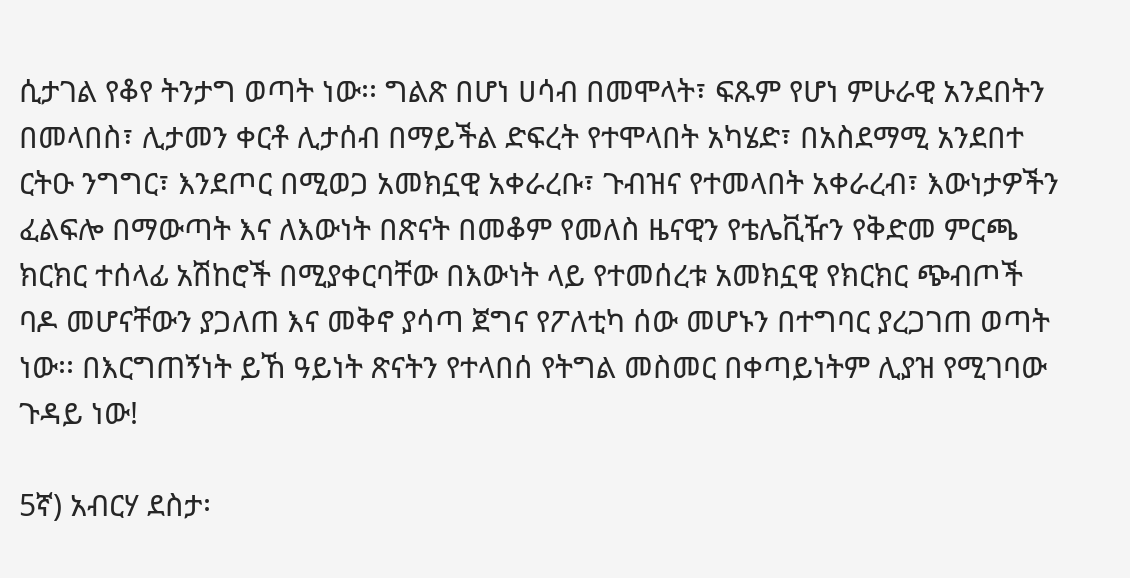ሲታገል የቆየ ትንታግ ወጣት ነው፡፡ ግልጽ በሆነ ሀሳብ በመሞላት፣ ፍጹም የሆነ ምሁራዊ አንደበትን በመላበስ፣ ሊታመን ቀርቶ ሊታሰብ በማይችል ድፍረት የተሞላበት አካሄድ፣ በአስደማሚ አንደበተ ርትዑ ንግግር፣ እንደጦር በሚወጋ አመክኗዊ አቀራረቡ፣ ጉብዝና የተመላበት አቀራረብ፣ እውነታዎችን ፈልፍሎ በማውጣት እና ለእውነት በጽናት በመቆም የመለስ ዜናዊን የቴሌቪዥን የቅድመ ምርጫ ክርክር ተሰላፊ አሽከሮች በሚያቀርባቸው በእውነት ላይ የተመሰረቱ አመክኗዊ የክርክር ጭብጦች ባዶ መሆናቸውን ያጋለጠ እና መቅኖ ያሳጣ ጀግና የፖለቲካ ሰው መሆኑን በተግባር ያረጋገጠ ወጣት ነው፡፡ በእርግጠኝነት ይኸ ዓይነት ጽናትን የተላበሰ የትግል መስመር በቀጣይነትም ሊያዝ የሚገባው ጉዳይ ነው!

5ኛ) አብርሃ ደስታ፡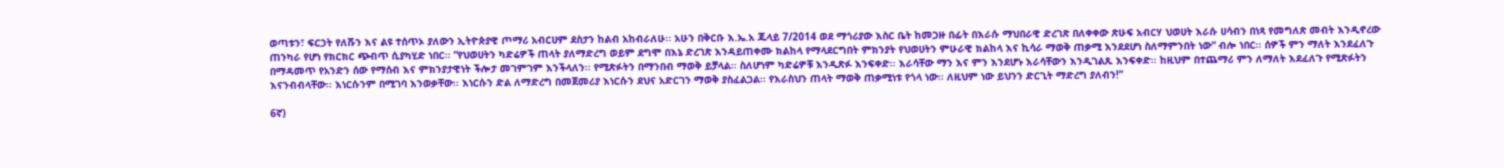ወጣቱን፣ ፍርኃት የለሹን እና ልዩ ተሰጥኦ ያለውን ኢትዮጵያዊ ጦማሪ አብርሀም ደስታን ከልብ አከብራለሁ፡፡ አሁን በቅርቡ እ.ኤ.አ ጁላይ 7/2014 ወደ ማጎሪያው እስር ቤት ከመጋዙ በፊት በእራሱ ማህበራዊ ድረገጽ በለቀቀው ጽሁፍ አብርሃ ህወሀት እራሱ ሀሳብን በነጻ የመግለጽ መብት እንዲኖረው ጠንካራ የሆነ የክርክር ጭብጥ ሲያካሂድ ነበር፡፡ “የህወሀትን ካድሬዎች ጠላት ያለማድረግ ወይም ደግሞ በእኔ ድረገጽ እንዳይጠቀሙ ክልከላ የማላደርግበት ምክንያት የህወሀትን ምሁራዊ ክልከላ እና ኪሳራ ማወቅ ጠቃሚ እንደደሆነ ስለማምንበት ነው“ ብሎ ነበር፡፡ ሰዎች ምን ማለት እንደፈለጉ በማዳመጥ የአንድን ሰው የማሰብ እና ምክንያታዊነት ችሎታ መገምገም እንችላለን፡፡ የሚጽፉትን በማንበብ ማወቅ ይቻላል፡፡ ስለሆነም ካድሬዎቹ እንዲጽፉ እንፍቀድ፡፡ እራሳቸው ማን እና ምን እንደሆኑ እራሳቸውን እንዲገልጹ እንፍቀድ፡፡ ከዚህም በተጨማሪ ምን ለማለት እደፈለጉ የሚጽፉትን እናንብብላቸው፡፡ እነርሱንም በሚገባ እንወቃቸው፡፡ እነርሱን ድል ለማድረግ በመጀመሪያ እነርሱን ደህና አድርገን ማወቅ ያስፈልጋል፡፡ የእራስህን ጠላት ማወቅ ጠቃሚነቱ የጎላ ነው፡፡ ለዚህም ነው ይህንን ድርጊት ማድረግ ያለብን!”

6ኛ)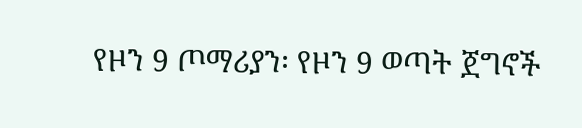የዞን 9 ጦማሪያን፡ የዞን 9 ወጣት ጀግኖች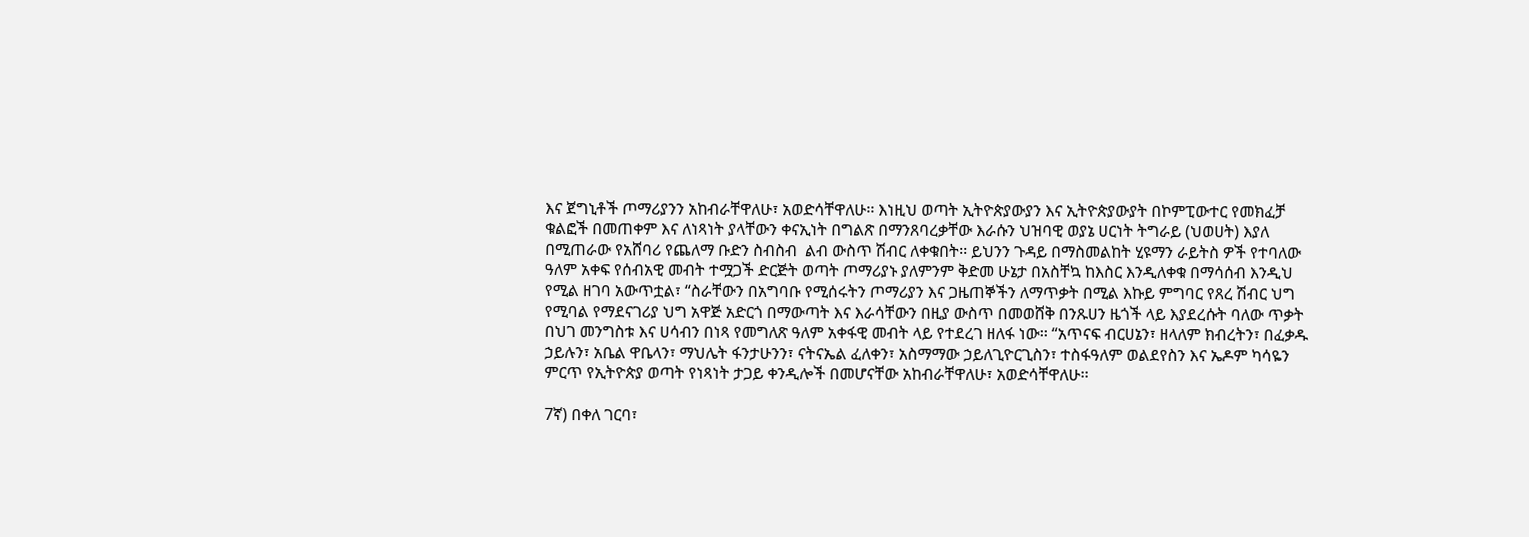እና ጀግኒቶች ጦማሪያንን አከብራቸዋለሁ፣ አወድሳቸዋለሁ፡፡ እነዚህ ወጣት ኢትዮጵያውያን እና ኢትዮጵያውያት በኮምፒውተር የመክፈቻ ቁልፎች በመጠቀም እና ለነጻነት ያላቸውን ቀናኢነት በግልጽ በማንጸባረቃቸው እራሱን ህዝባዊ ወያኔ ሀርነት ትግራይ (ህወሀት) እያለ በሚጠራው የአሸባሪ የጨለማ ቡድን ስብስብ  ልብ ውስጥ ሽብር ለቀቁበት፡፡ ይህንን ጉዳይ በማስመልከት ሂዩማን ራይትስ ዎች የተባለው ዓለም አቀፍ የሰብአዊ መብት ተሟጋች ድርጅት ወጣት ጦማሪያኑ ያለምንም ቅድመ ሁኔታ በአስቸኳ ከእስር እንዲለቀቁ በማሳሰብ እንዲህ የሚል ዘገባ አውጥቷል፣ “ስራቸውን በአግባቡ የሚሰሩትን ጦማሪያን እና ጋዜጠኞችን ለማጥቃት በሚል እኩይ ምግባር የጸረ ሽብር ህግ የሚባል የማደናገሪያ ህግ አዋጅ አድርጎ በማውጣት እና እራሳቸውን በዚያ ውስጥ በመወሸቅ በንጹሀን ዜጎች ላይ እያደረሱት ባለው ጥቃት በህገ መንግስቱ እና ሀሳብን በነጻ የመግለጽ ዓለም አቀፋዊ መብት ላይ የተደረገ ዘለፋ ነው፡፡ “አጥናፍ ብርሀኔን፣ ዘላለም ክብረትን፣ በፈቃዱ ኃይሉን፣ አቤል ዋቤላን፣ ማህሌት ፋንታሁንን፣ ናትናኤል ፈለቀን፣ አስማማው ኃይለጊዮርጊስን፣ ተስፋዓለም ወልደየስን እና ኤዶም ካሳዬን ምርጥ የኢትዮጵያ ወጣት የነጻነት ታጋይ ቀንዲሎች በመሆናቸው አከብራቸዋለሁ፣ አወድሳቸዋለሁ፡፡

7ኛ) በቀለ ገርባ፣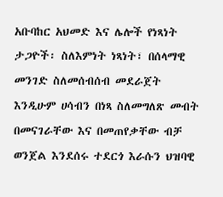አቡባከር አህመድ እና ሌሎች የነጻነት ታጋዮች፡ ስለእምነት ነጻነት፣ በሰላማዊ  መንገድ ስለመሰብሰብ መደራጀት እንዲሁም ሀሳብን በነጻ ስለመግለጽ መብት በመናገራቸው እና በመጠየቃቸው ብቻ ወንጀል እንደሰሩ ተደርጎ እራሱን ህዝባዊ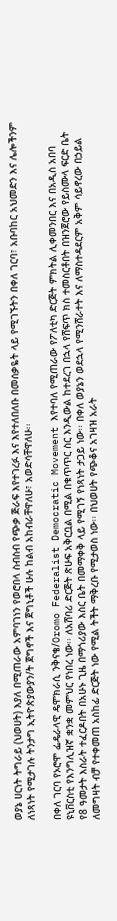ወያኔ ሀርነት ትግራይ (ህወሀት) እያለ በሚጠራው አምባገነን የወሮበላ ስብስብ የጭቃ ጅራፍ እየተገረፉ እና እየተለበለቡ በመሰቃዬት ላይ የሚገኙትን በቀለ ገርባ፣ አቡባከር አህመድን እና ሌሎችንም ለነጻነት የሚታገሉ ትንታግ ኢትዮጵያውያን/ት ጀግኖች እና ጀግኒቶች ሁሉ ከልብ አከብራቸዋለሁ፣ አወድሳቸዋለሁ፡፡

በቀለ ገርባ የኦሮሞ ፌዴራላዊ ዴሞክራሲ ንቅናቄ/Oromo Federalist Democratic Movement እየተባለ የሚጠራው የፖለቲካ ድርጅት ምክትል ሊቀመንበር እና በአዲስ አበባ ዩኒቨርስቲ የእንግሊዝኛ ቋንቋ መምህር የነበረ ነው፡፡ ለአሸባሪ ድርጅት ጽሁፍ አቅርቧል በሚል በቁጥጥር ስር እንዲውል ከተደረገ በኋላ የሸፍጥ ክስ ተመስርቶበት በዝንጀሮው የይስሙላ ፍርድ ቤት የ8 ዓመታት እስራት ተፈርዶበት በአሁኑ ጊዜ በማጎሪያው እስር ቤት በመማቀቅ ላይ የሚገኝ የነጻነት ታጋይ ነው፡፡ በቀለ ወያኔን ወደኋላ የሚንሸራተት እና ለማስተዳደርም አቅም ሳይኖረው በኃይል ለመግዛት ብቻ የተቀመጠ አስከፊ ድርጅት ነው የሚል ትችት ማቅረቡ የሚታወስ ነው፡፡ በህወሀት የጭቆና አገዛዝ አራት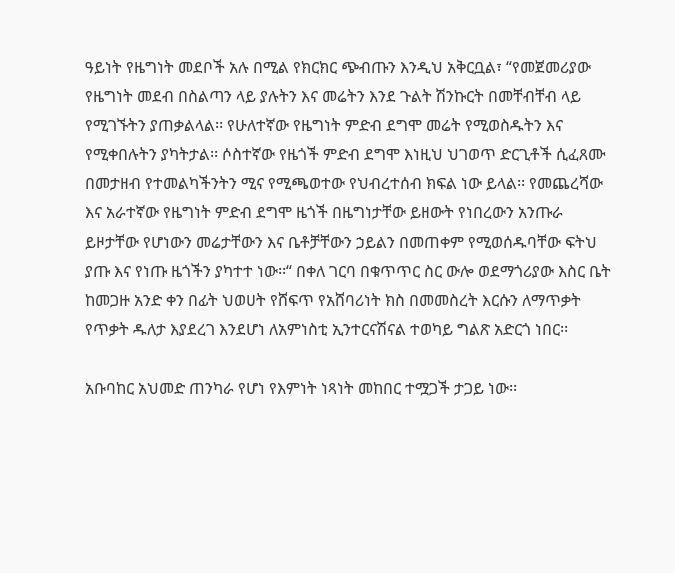ዓይነት የዜግነት መደቦች አሉ በሚል የክርክር ጭብጡን እንዲህ አቅርቧል፣ “የመጀመሪያው የዜግነት መደብ በስልጣን ላይ ያሉትን እና መሬትን እንደ ጉልት ሽንኩርት በመቸብቸብ ላይ የሚገኙትን ያጠቃልላል፡፡ የሁለተኛው የዜግነት ምድብ ደግሞ መሬት የሚወስዱትን እና የሚቀበሉትን ያካትታል፡፡ ሶስተኛው የዜጎች ምድብ ደግሞ እነዚህ ህገወጥ ድርጊቶች ሲፈጸሙ በመታዘብ የተመልካችንትን ሚና የሚጫወተው የህብረተሰብ ክፍል ነው ይላል፡፡ የመጨረሻው እና አራተኛው የዜግነት ምድብ ደግሞ ዜጎች በዜግነታቸው ይዘውት የነበረውን አንጡራ ይዞታቸው የሆነውን መሬታቸውን እና ቤቶቻቸውን ኃይልን በመጠቀም የሚወሰዱባቸው ፍትህ ያጡ እና የነጡ ዜጎችን ያካተተ ነው፡፡“ በቀለ ገርባ በቁጥጥር ስር ውሎ ወደማጎሪያው እስር ቤት ከመጋዙ አንድ ቀን በፊት ህወሀት የሸፍጥ የአሸባሪነት ክስ በመመስረት እርሱን ለማጥቃት የጥቃት ዱለታ እያደረገ እንደሆነ ለአምነስቲ ኢንተርናሽናል ተወካይ ግልጽ አድርጎ ነበር፡፡

አቡባከር አህመድ ጠንካራ የሆነ የእምነት ነጻነት መከበር ተሟጋች ታጋይ ነው፡፡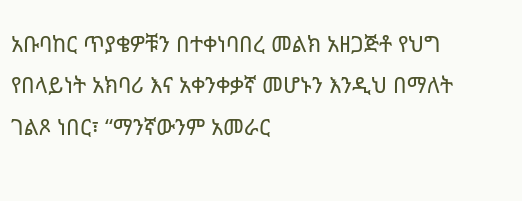አቡባከር ጥያቄዎቹን በተቀነባበረ መልክ አዘጋጅቶ የህግ የበላይነት አክባሪ እና አቀንቀቃኛ መሆኑን እንዲህ በማለት ገልጾ ነበር፣ “ማንኛውንም አመራር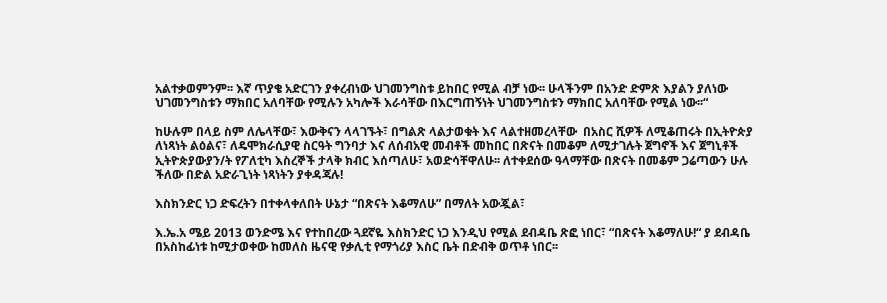አልተቃወምንም፡፡ እኛ ጥያቄ አድርገን ያቀረብነው ህገመንግስቱ ይከበር የሚል ብቻ ነው፡፡ ሁላችንም በአንድ ድምጽ እያልን ያለነው ህገመንግስቱን ማክበር አለባቸው የሚሉን አካሎች እራሳቸው በእርግጠኝነት ህገመንግስቱን ማክበር አለባቸው የሚል ነው፡፡“

ከሁሉም በላይ ስም ለሌላቸው፣ እውቅናን ላላገኙት፣ በግልጽ ላልታወቁት እና ላልተዘመረላቸው  በአስር ሺዎች ለሚቆጠሩት በኢትዮጵያ ለነጻነት ልዕልና፣ ለዴሞክራሲያዊ ስርዓት ግንባታ እና ለሰብአዊ መብቶች መከበር በጽናት በመቆም ለሚታገሉት ጀግኖች እና ጀግኒቶች ኢትዮጵያውያን/ት የፖለቲካ እስረኞች ታላቅ ክብር እሰጣለሁ፣ አወድሳቸዋለሁ፡፡ ለተቀደሰው ዓላማቸው በጽናት በመቆም ጋሬጣውን ሁሉ ችለው በድል አድራጊነት ነጻነትን ያቀዳጃሉ!

እስክንድር ነጋ ድፍረትን በተቀላቀለበት ሁኔታ “በጽናት እቆማለሁ” በማለት አውጇል፣

እ.ኤ.አ ሜይ 2013 ወንድሜ እና የተከበረው ጓደኛዬ እስክንድር ነጋ እንዲህ የሚል ደብዳቤ ጽፎ ነበር፣ “በጽናት እቆማለሁ!“ ያ ደብዳቤ በአስከፊነቱ ከሚታወቀው ከመለስ ዜናዊ የቃሊቲ የማጎሪያ እስር ቤት በድብቅ ወጥቶ ነበር፡፡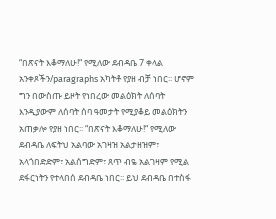“በጽናት እቆማለሁ!“ የሚለው ደብዳቤ 7 ቀላል አንቀጾችን/paragraphs አካትቶ የያዘ ብቻ ነበር፡፡ ሆኖም ግን በውስጡ ይዞት የነበረው መልዕክት ለሰባት እንዲያውም ለሰባት ሰባ ዓመታት የሚያቆይ መልዕክትን አጠቃሎ የያዘ ነበር፡፡ “በጽናት እቆማለሁ!“ የሚለው ደብዳቤ ለፍትህ አልባው አገዛዝ አልታዘዝም፣ አላጎበድድም፣ አልሰግድም፣ ጸጥ ብዬ አልገዛም የሚል ደፋርነትን የተላበሰ ደብዳቤ ነበር፡፡ ይህ ደብዳቤ በተስፋ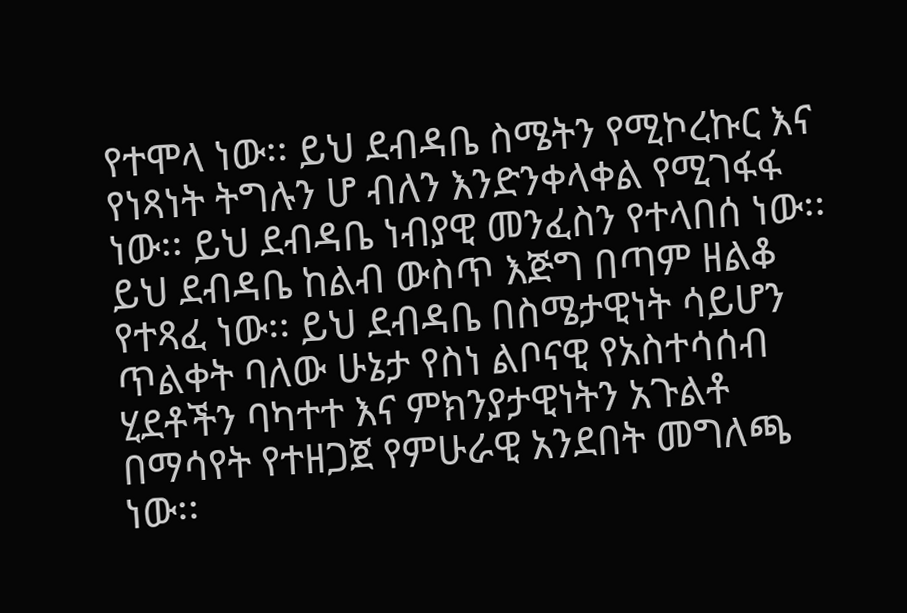የተሞላ ነው፡፡ ይህ ደብዳቤ ስሜትን የሚኮረኩር እና የነጻነት ትግሉን ሆ ብለን እንድንቀላቀል የሚገፋፋ ነው፡፡ ይህ ደብዳቤ ነብያዊ መንፈስን የተላበሰ ነው፡፡ ይህ ደብዳቤ ከልብ ውስጥ እጅግ በጣም ዘልቆ የተጻፈ ነው፡፡ ይህ ደብዳቤ በስሜታዊነት ሳይሆን ጥልቀት ባለው ሁኔታ የስነ ልቦናዊ የአስተሳሰብ ሂደቶችን ባካተተ እና ምክንያታዊነትን አጉልቶ በማሳየት የተዘጋጀ የምሁራዊ አንደበት መግለጫ ነው፡፡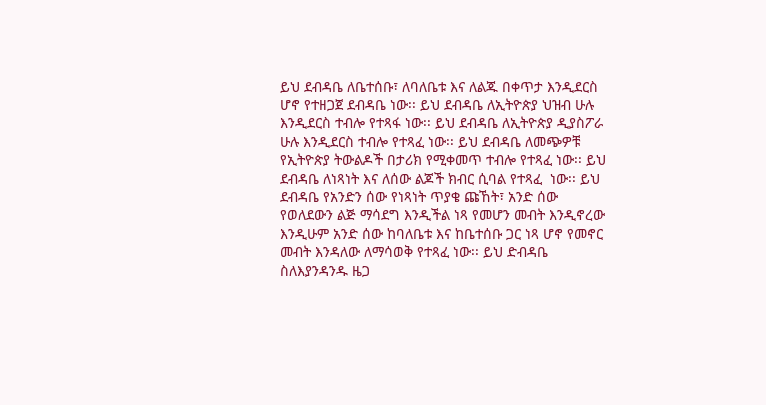ይህ ደብዳቤ ለቤተሰቡ፣ ለባለቤቱ እና ለልጁ በቀጥታ እንዲደርስ ሆኖ የተዘጋጀ ደብዳቤ ነው፡፡ ይህ ደብዳቤ ለኢትዮጵያ ህዝብ ሁሉ እንዲደርስ ተብሎ የተጻፋ ነው፡፡ ይህ ደብዳቤ ለኢትዮጵያ ዲያስፖራ ሁሉ እንዲደርስ ተብሎ የተጻፈ ነው፡፡ ይህ ደብዳቤ ለመጭዎቹ የኢትዮጵያ ትውልዶች በታሪክ የሚቀመጥ ተብሎ የተጻፈ ነው፡፡ ይህ ደብዳቤ ለነጻነት እና ለሰው ልጆች ክብር ሲባል የተጻፈ  ነው፡፡ ይህ ደብዳቤ የአንድን ሰው የነጻነት ጥያቄ ጩኸት፣ አንድ ሰው የወለደውን ልጅ ማሳደግ እንዲችል ነጻ የመሆን መብት እንዲኖረው እንዲሁም አንድ ሰው ከባለቤቱ እና ከቤተሰቡ ጋር ነጻ ሆኖ የመኖር መብት እንዳለው ለማሳወቅ የተጻፈ ነው፡፡ ይህ ድብዳቤ ስለእያንዳንዱ ዜጋ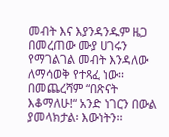መብት እና እያንዳንዱም ዜጋ በመረጠው ሙያ ሀገሩን የማገልገል መብት እንዳለው ለማሳወቅ የተጻፈ ነው፡፡ በመጨረሻም “በጽናት እቆማለሁ!“ አንድ ነገርን በውል ያመላክታል፡ እውነትን፡፡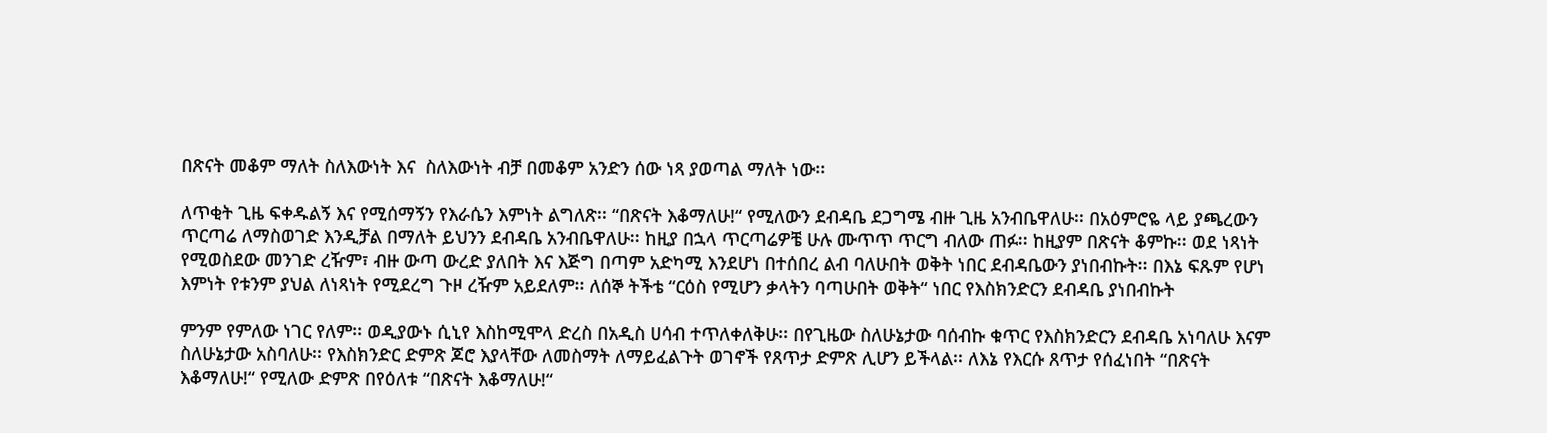በጽናት መቆም ማለት ስለእውነት እና  ስለእውነት ብቻ በመቆም አንድን ሰው ነጻ ያወጣል ማለት ነው፡፡

ለጥቂት ጊዜ ፍቀዱልኝ እና የሚሰማኝን የእራሴን እምነት ልግለጽ፡፡ “በጽናት እቆማለሁ!“ የሚለውን ደብዳቤ ደጋግሜ ብዙ ጊዜ አንብቤዋለሁ፡፡ በአዕምሮዬ ላይ ያጫረውን ጥርጣሬ ለማስወገድ እንዲቻል በማለት ይህንን ደብዳቤ አንብቤዋለሁ፡፡ ከዚያ በኋላ ጥርጣሬዎቼ ሁሉ ሙጥጥ ጥርግ ብለው ጠፉ፡፡ ከዚያም በጽናት ቆምኩ፡፡ ወደ ነጻነት የሚወስደው መንገድ ረዥም፣ ብዙ ውጣ ውረድ ያለበት እና እጅግ በጣም አድካሚ እንደሆነ በተሰበረ ልብ ባለሁበት ወቅት ነበር ደብዳቤውን ያነበብኩት፡፡ በእኔ ፍጹም የሆነ እምነት የቱንም ያህል ለነጻነት የሚደረግ ጉዞ ረዥም አይደለም፡፡ ለሰኞ ትችቴ “ርዕስ የሚሆን ቃላትን ባጣሁበት ወቅት“ ነበር የእስክንድርን ደብዳቤ ያነበብኩት

ምንም የምለው ነገር የለም፡፡ ወዲያውኑ ሲኒየ እስከሚሞላ ድረስ በአዲስ ሀሳብ ተጥለቀለቅሁ፡፡ በየጊዜው ስለሁኔታው ባሰብኩ ቁጥር የእስክንድርን ደብዳቤ አነባለሁ እናም ስለሁኔታው አስባለሁ፡፡ የእስክንድር ድምጽ ጆሮ እያላቸው ለመስማት ለማይፈልጉት ወገኖች የጸጥታ ድምጽ ሊሆን ይችላል፡፡ ለእኔ የእርሱ ጸጥታ የሰፈነበት “በጽናት እቆማለሁ!“ የሚለው ድምጽ በየዕለቱ “በጽናት እቆማለሁ!“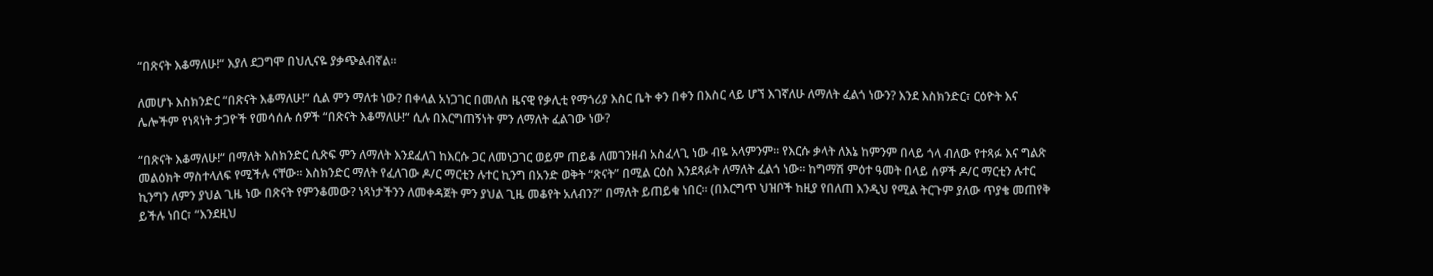“በጽናት እቆማለሁ!“ እያለ ደጋግሞ በህሊናዬ ያቃጭልብኛል፡፡

ለመሆኑ እስክንድር “በጽናት እቆማለሁ!“ ሲል ምን ማለቱ ነው? በቀላል አነጋገር በመለስ ዜናዊ የቃሊቲ የማጎሪያ እስር ቤት ቀን በቀን በእስር ላይ ሆኘ እገኛለሁ ለማለት ፈልጎ ነውን? እንደ እስክንድር፣ ርዕዮት እና ሌሎችም የነጻነት ታጋዮች የመሳሰሉ ሰዎች “በጽናት እቆማለሁ!“ ሲሉ በእርግጠኝነት ምን ለማለት ፈልገው ነው?

“በጽናት እቆማለሁ!“ በማለት እስክንድር ሲጽፍ ምን ለማለት እንደፈለገ ከእርሱ ጋር ለመነጋገር ወይም ጠይቆ ለመገንዘብ አስፈላጊ ነው ብዬ አላምንም፡፡ የእርሱ ቃላት ለእኔ ከምንም በላይ ጎላ ብለው የተጻፉ እና ግልጽ መልዕክት ማስተላለፍ የሚችሉ ናቸው፡፡ እስክንድር ማለት የፈለገው ዶ/ር ማርቲን ሉተር ኪንግ በአንድ ወቅት “ጽናት” በሚል ርዕስ እንደጻፉት ለማለት ፈልጎ ነው፡፡ ከግማሽ ምዕተ ዓመት በላይ ሰዎች ዶ/ር ማርቲን ሉተር ኪንግን ለምን ያህል ጊዜ ነው በጽናት የምንቆመው? ነጻነታችንን ለመቀዳጀት ምን ያህል ጊዜ መቆየት አለብን?” በማለት ይጠይቁ ነበር፡፡ (በእርግጥ ህዝቦች ከዚያ የበለጠ እንዲህ የሚል ትርጉም ያለው ጥያቄ መጠየቅ ይችሉ ነበር፣ “እንደዚህ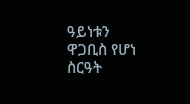ዓይነቱን ዋጋቢስ የሆነ ስርዓት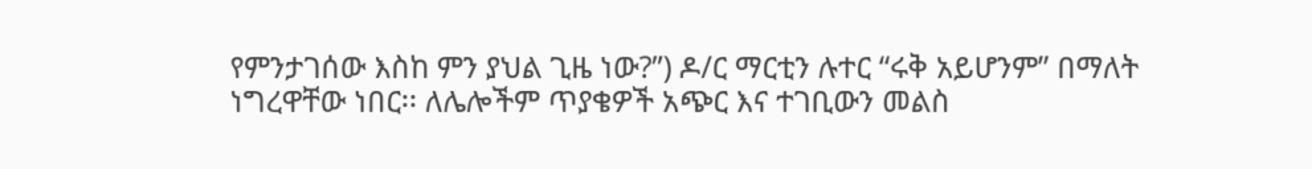የምንታገሰው እስከ ምን ያህል ጊዜ ነው?”) ዶ/ር ማርቲን ሉተር “ሩቅ አይሆንም” በማለት ነግረዋቸው ነበር፡፡ ለሌሎችም ጥያቄዎች አጭር እና ተገቢውን መልስ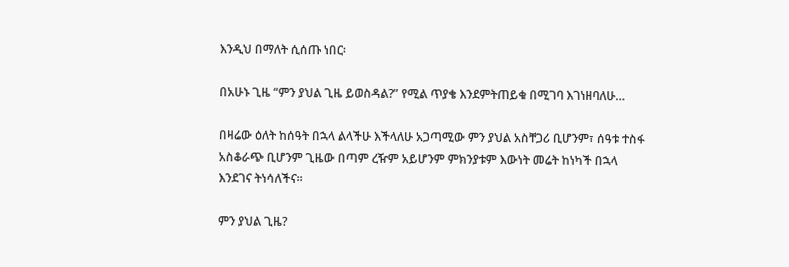እንዲህ በማለት ሲሰጡ ነበር፡

በአሁኑ ጊዜ “ምን ያህል ጊዜ ይወስዳል?” የሚል ጥያቄ እንደምትጠይቁ በሚገባ እገነዘባለሁ…

በዛሬው ዕለት ከሰዓት በኋላ ልላችሁ እችላለሁ አጋጣሚው ምን ያህል አስቸጋሪ ቢሆንም፣ ሰዓቱ ተስፋ አስቆራጭ ቢሆንም ጊዜው በጣም ረዥም አይሆንም ምክንያቱም እውነት መሬት ከነካች በኋላ እንደገና ትነሳለችና፡፡

ምን ያህል ጊዜ?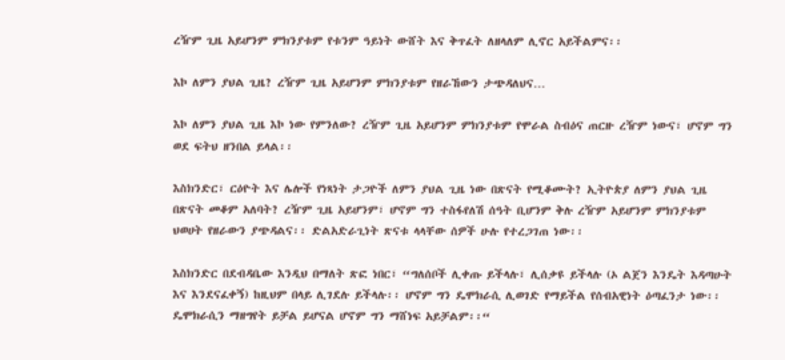ረዥም ጊዜ አይሆንም ምክንያቱም የቱንም ዓይነት ውሸት እና ቅጥፈት ለዘላለም ሊኖር አይችልምና፡፡

እኮ ለምን ያህል ጊዜ? ረዥም ጊዜ አይሆንም ምክንያቱም የዘራኸውን ታጭዳለህና…

እኮ ለምን ያህል ጊዜ እኮ ነው የምንለው? ረዥም ጊዜ አይሆንም ምክንያቱም የሞራል ስብዕና ጠርዙ ረዥም ነውና፣ ሆኖም ግን ወደ ፍትህ ዘንበል ይላል፡፡

እስክንድር፣ ርዕዮት እና ሌሎች የነጻነት ታጋዮች ለምን ያህል ጊዜ ነው በጽናት የሚቆሙት? ኢትዮጵያ ለምን ያህል ጊዜ በጽናት መቆም አለባት? ረዥም ጊዜ አይሆንም፣ ሆኖም ግን ተስፋየለሽ ሰዓት ቢሆንም ቅሉ ረዥም አይሆንም ምክንያቱም ህወሀት የዘራውን ያጭዳልና፡፡ ድልአድራጊነት ጽናቱ ላላቸው ሰዎች ሁሉ የተረጋገጠ ነው፡፡

እስክንድር በደብዳቤው እንዲህ በማለት ጽፎ ነበር፣ “ግለሰቦች ሊቀጡ ይችላሉ፣ ሊሰቃዩ ይችላሉ (ኦ ልጀን እንዴት እዳጣሁት እና እንደናፈቀኝ) ከዚህም በላይ ሊገደሉ ይችላሉ፡፡ ሆኖም ግን ዴሞክራሲ ሊወገድ የማይችል የሰብአዊነት ዕጣፈንታ ነው፡፡ ዴሞክራሲን ማዘግየት ይቻል ይሆናል ሆኖም ግን ማሸነፍ አይቻልም፡፡“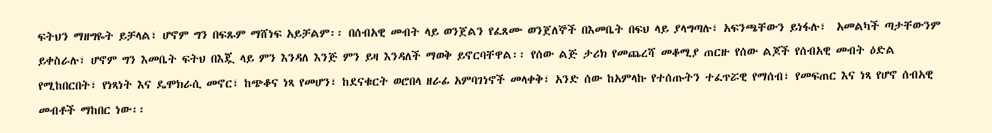ፍትህን ማዘግዬት ይቻላል፣ ሆኖም ግን በፍጹም ማሸነፍ አይቻልም፡፡ በሰብአዊ መብት ላይ ወንጀልን የፈጸሙ ወንጀለኞች በእመቤት በፍህ ላይ ያላግጣሉ፣ አፍንጫቸውን ይነፋሉ፣  አመልካች ጣታቸውንም ይቀስራሉ፣ ሆኖም ግን እመቤት ፍትህ በእጇ ላይ ምን እንዳለ እንጅ ምን ይዛ እንዳለች ማወቅ ይኖርባቸዋል፡፡ የሰው ልጅ ታሪክ የመጨረሻ መቆሚያ ጠርዙ የሰው ልጆች የሰብአዊ መብት ዕድል የሚከበርበት፣ የነጻነት እና ዴሞክራሲ መኖር፣ ከጭቆና ነጻ የመሆን፣ ከደናቁርት ወሮበላ ዘራፊ አምባገነኖች መላቀቅ፣ አንድ ሰው ከአምላኩ የተሰጡትን ተፈጥሯዊ የማሰብ፣ የመፍጠር እና ነጻ የሆኖ ሰብአዊ መብቶች ማከበር ነው፡፡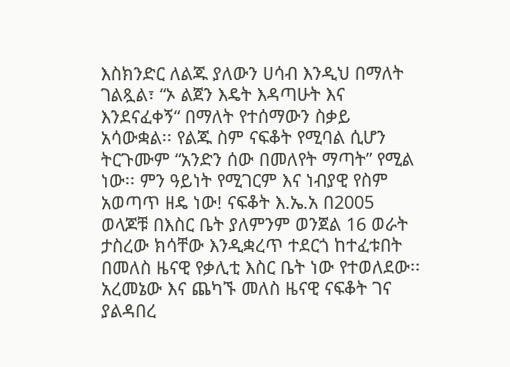እስክንድር ለልጁ ያለውን ሀሳብ እንዲህ በማለት ገልጿል፣ “ኦ ልጀን እዴት እዳጣሁት እና እንደናፈቀኝ“ በማለት የተሰማውን ስቃይ አሳውቋል፡፡ የልጁ ስም ናፍቆት የሚባል ሲሆን ትርጉሙም “አንድን ሰው በመለየት ማጣት” የሚል ነው፡፡ ምን ዓይነት የሚገርም እና ነብያዊ የስም አወጣጥ ዘዴ ነው! ናፍቆት እ.ኤ.አ በ2005 ወላጆቹ በእስር ቤት ያለምንም ወንጀል 16 ወራት ታስረው ክሳቸው እንዲቋረጥ ተደርጎ ከተፈቱበት በመለስ ዜናዊ የቃሊቲ እስር ቤት ነው የተወለደው፡፡ አረመኔው እና ጨካኙ መለስ ዜናዊ ናፍቆት ገና ያልዳበረ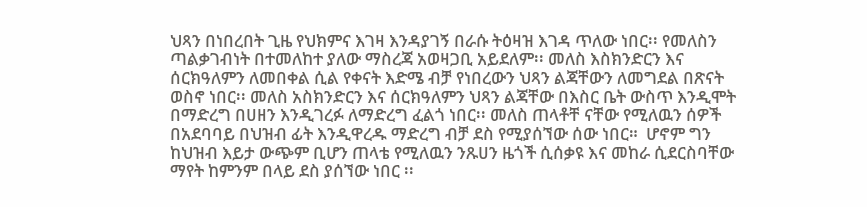ህጻን በነበረበት ጊዜ የህክምና እገዛ እንዳያገኝ በራሱ ትዕዛዝ እገዳ ጥለው ነበር፡፡ የመለስን ጣልቃገብነት በተመለከተ ያለው ማስረጃ አወዛጋቢ አይደለም፡፡ መለስ እስክንድርን እና ሰርክዓለምን ለመበቀል ሲል የቀናት እድሜ ብቻ የነበረውን ህጻን ልጃቸውን ለመግደል በጽናት ወስኖ ነበር፡፡ መለስ አስክንድርን እና ሰርክዓለምን ህጻን ልጃቸው በእስር ቤት ውስጥ እንዲሞት በማድረግ በሀዘን እንዲገረፉ ለማድረግ ፈልጎ ነበር፡፡ መለስ ጠላቶቸ ናቸው የሚለዉን ሰዎች በአደባባይ በህዝብ ፊት እንዲዋረዱ ማድረግ ብቻ ደስ የሚያሰኘው ሰው ነበር።  ሆኖም ግን ከህዝብ እይታ ውጭም ቢሆን ጠላቴ የሚለዉን ንጹሀን ዜጎች ሲሰቃዩ እና መከራ ሲደርስባቸው ማየት ከምንም በላይ ደስ ያሰኘው ነበር ፡፡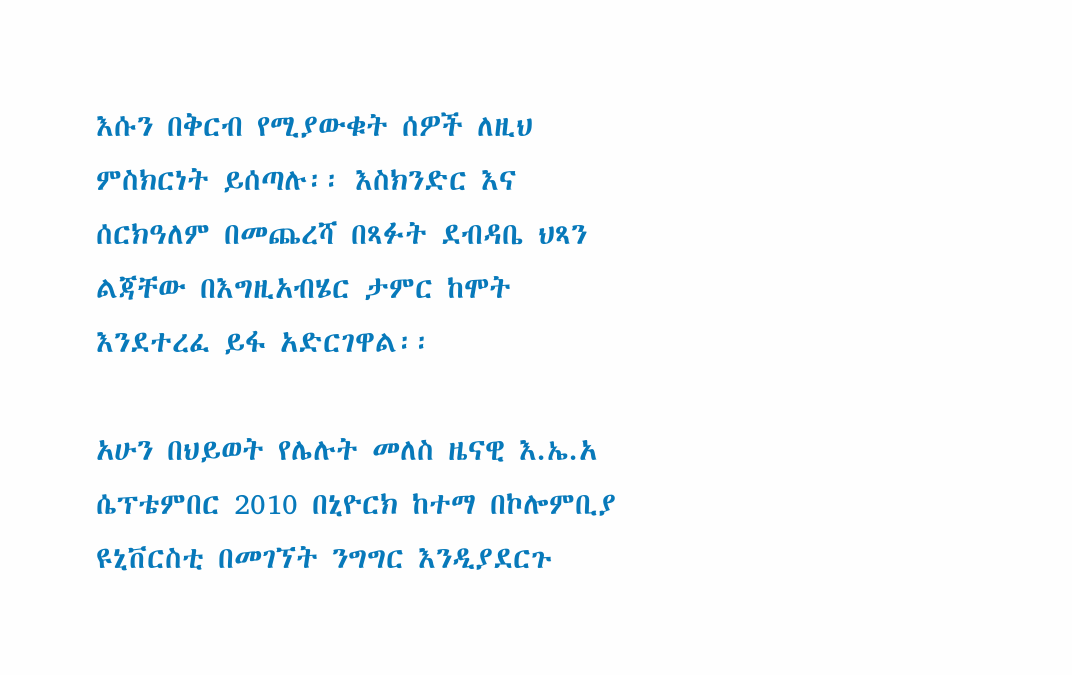እሱን በቅርብ የሚያውቁት ሰዎች ለዚህ ምስክርነት ይሰጣሉ፡፡ እስክንድር እና ሰርክዓለም በመጨረሻ በጻፉት ደብዳቤ ህጻን ልጃቸው በእግዚአብሄር ታምር ከሞት እንደተረፈ ይፋ አድርገዋል፡፡

አሁን በህይወት የሌሉት መለስ ዜናዊ እ.ኤ.አ ሴፕቴምበር 2010 በኒዮርክ ከተማ በኮሎምቢያ ዩኒቨርስቲ በመገኘት ንግግር እንዲያደርጉ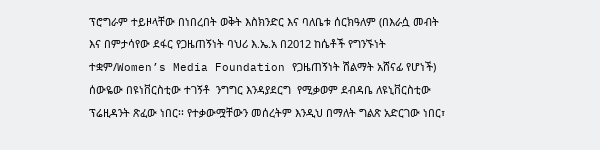ፕሮግራም ተይዞላቸው በነበረበት ወቅት እስክንድር እና ባለቤቱ ሰርክዓለም (በእራሷ መብት እና በምታሳየው ደፋር የጋዜጠኝነት ባህሪ እ.ኤ.አ በ2012 ከሴቶች የግንኙነት ተቋም/Women’s Media Foundation የጋዜጠኝነት ሽልማት አሸናፊ የሆነች) ሰውዬው በዩነቨርስቲው ተገኝቶ  ንግግር እንዳያደርግ  የሚቃወም ደብዳቤ ለዩኒቨርስቲው ፕሬዚዳንት ጽፈው ነበር፡፡ የተቃውሟቸውን መሰረትም እንዲህ በማለት ግልጽ አድርገው ነበር፣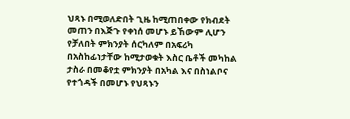ህጻኑ በሚወለድበት ጊዜ ከሚጠበቀው የክብደት መጠን በእጅጉ የቀነሰ መሆኑ ይኸውም ሊሆን የቻለበት ምክንያት ሰርካለም በአፍሪካ በአስከፊነታቸው ከሚታወቁት እስር ቤቶች መካከል ታስራ በመቆየቷ ምክንያት በአካል እና በስነልቦና የተጎዳች በመሆኑ የህጻኑን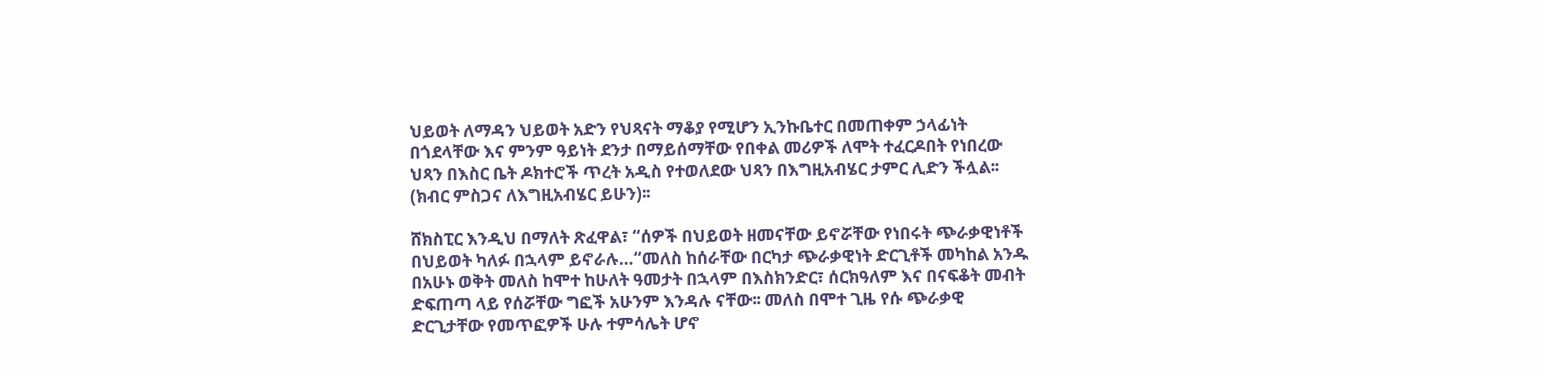ህይወት ለማዳን ህይወት አድን የህጻናት ማቆያ የሚሆን ኢንኩቤተር በመጠቀም ኃላፊነት በጎደላቸው እና ምንም ዓይነት ደንታ በማይሰማቸው የበቀል መሪዎች ለሞት ተፈርዶበት የነበረው ህጻን በእስር ቤት ዶክተሮች ጥረት አዲስ የተወለደው ህጻን በእግዚአብሄር ታምር ሊድን ችሏል፡፡ (ክብር ምስጋና ለእግዚአብሄር ይሁን)፡፡

ሸክስፒር እንዲህ በማለት ጽፈዋል፣ “ሰዎች በህይወት ዘመናቸው ይኖሯቸው የነበሩት ጭራቃዊነቶች በህይወት ካለፉ በኋላም ይኖራሉ…“መለስ ከሰራቸው በርካታ ጭራቃዊነት ድርጊቶች መካከል አንዱ በአሁኑ ወቅት መለስ ከሞተ ከሁለት ዓመታት በኋላም በእስክንድር፣ ሰርክዓለም እና በናፍቆት መብት ድፍጠጣ ላይ የሰሯቸው ግፎች አሁንም እንዳሉ ናቸው፡፡ መለስ በሞተ ጊዜ የሱ ጭራቃዊ ድርጊታቸው የመጥፎዎች ሁሉ ተምሳሌት ሆኖ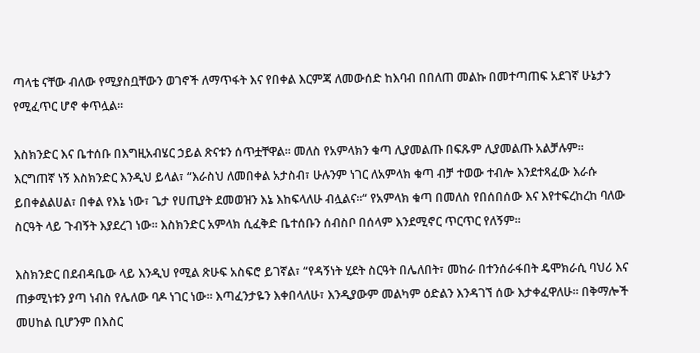ጣላቴ ናቸው ብለው የሚያስቧቸውን ወገኖች ለማጥፋት እና የበቀል እርምጃ ለመውሰድ ከእባብ በበለጠ መልኩ በመተጣጠፍ አደገኛ ሁኔታን የሚፈጥር ሆኖ ቀጥሏል፡፡

እስክንድር እና ቤተሰቡ በእግዚአብሄር ኃይል ጽናቱን ሰጥቷቸዋል፡፡ መለስ የአምላክን ቁጣ ሊያመልጡ በፍጹም ሊያመልጡ አልቻሉም፡፡ እርግጠኛ ነኝ እስክንድር እንዲህ ይላል፣ “እራስህ ለመበቀል አታስብ፣ ሁሉንም ነገር ለአምላክ ቁጣ ብቻ ተወው ተብሎ እንደተጻፈው እራሱ ይበቀልልሀል፣ በቀል የእኔ ነው፣ ጌታ የሀጢያት ደመወዝን እኔ እከፍላለሁ ብሏልና፡፡“ የአምላክ ቁጣ በመለስ የበሰበሰው እና እየተፍረከረከ ባለው ስርዓት ላይ ጉብኝት እያደረገ ነው፡፡ እስክንድር አምላክ ሲፈቅድ ቤተሰቡን ሰብስቦ በሰላም እንደሚኖር ጥርጥር የለኝም፡፡

እስክንድር በደብዳቤው ላይ እንዲህ የሚል ጽሁፍ አስፍሮ ይገኛል፣ “የዳኝነት ሂደት ስርዓት በሌለበት፣ መከራ በተንሰራፋበት ዴሞክራሲ ባህሪ እና ጠቃሚነቱን ያጣ ነብስ የሌለው ባዶ ነገር ነው፡፡ እጣፈንታዬን እቀበላለሁ፣ እንዲያውም መልካም ዕድልን እንዳገኘ ሰው እታቀፈዋለሁ፡፡ በቅማሎች መሀከል ቢሆንም በእስር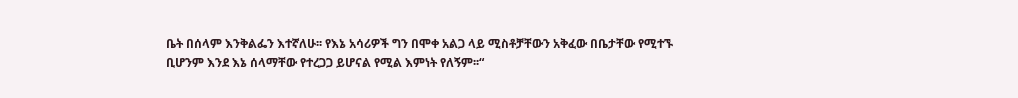ቤት በሰላም እንቅልፌን እተኛለሁ፡፡ የእኔ አሳሪዎች ግን በሞቀ አልጋ ላይ ሚስቶቻቸውን አቅፈው በቤታቸው የሚተኙ ቢሆንም እንደ እኔ ሰላማቸው የተረጋጋ ይሆናል የሚል እምነት የለኝም፡፡“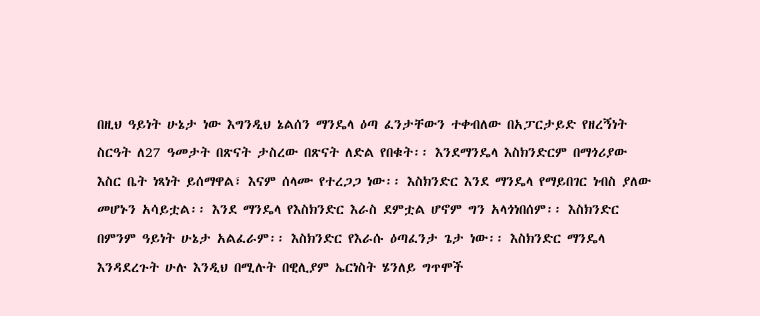በዚህ ዓይነት ሁኔታ ነው እግንዲህ ኔልሰን ማንዴላ ዕጣ ፈንታቸውን ተቀብለው በአፓርታይድ የዘረኝነት ስርዓት ለ27 ዓመታት በጽናት ታስረው በጽናት ለድል የበቁት፡፡ እንደማንዴላ እስክንድርም በማጎሪያው እስር ቤት ነጻነት ይሰማዋል፣ እናም ሰላሙ የተረጋጋ ነው፡፡ እስክንድር እንደ ማንዴላ የማይበገር ነብስ ያለው መሆኑን አሳይቷል፡፡ እንደ ማንዴላ የእስክንድር እራስ ደምቷል ሆኖም ግን አላጎነበሰም፡፡ እስክንድር በምንም ዓይነት ሁኔታ አልፈራም፡፡ እስክንድር የእራሱ ዕጣፈንታ ጌታ ነው፡፡ እስክንድር ማንዴላ እንዳደረጉት ሁሉ እንዲህ በሚሉት በዊሊያም ኤርነስት ሄንለይ ግጥሞች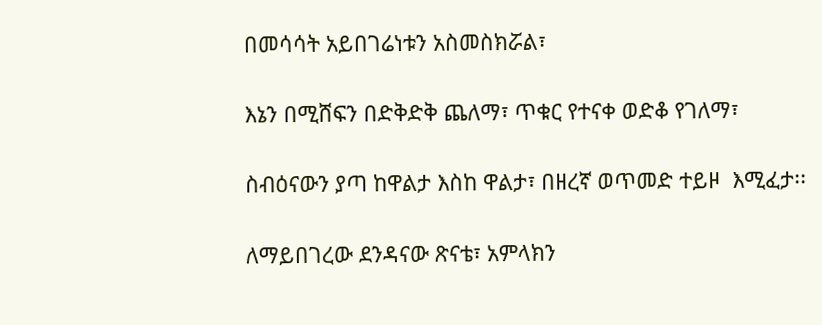በመሳሳት አይበገሬነቱን አስመስክሯል፣

እኔን በሚሸፍን በድቅድቅ ጨለማ፣ ጥቁር የተናቀ ወድቆ የገለማ፣

ስብዕናውን ያጣ ከዋልታ እስከ ዋልታ፣ በዘረኛ ወጥመድ ተይዞ  እሚፈታ፡፡

ለማይበገረው ደንዳናው ጽናቴ፣ አምላክን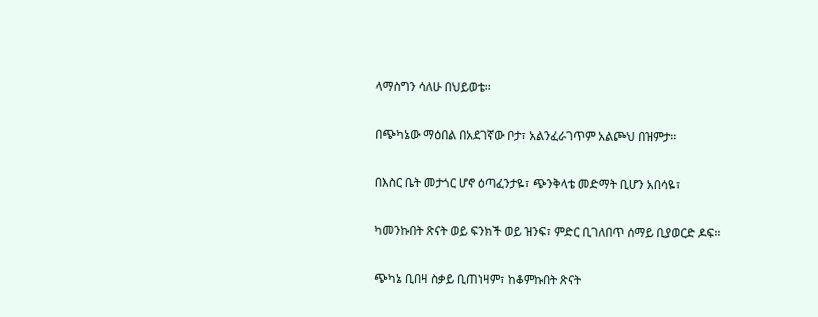ላማስግን ሳለሁ በህይወቴ፡፡

በጭካኔው ማዕበል በአደገኛው ቦታ፣ አልንፈራገጥም አልጮህ በዝምታ፡፡

በእስር ቤት መታጎር ሆኖ ዕጣፈንታዬ፣ ጭንቅላቴ መድማት ቢሆን አበሳዬ፣

ካመንኩበት ጽናት ወይ ፍንክች ወይ ዝንፍ፣ ምድር ቢገለበጥ ሰማይ ቢያወርድ ዶፍ፡፡

ጭካኔ ቢበዛ ስቃይ ቢጠነዛም፣ ከቆምኩበት ጽናት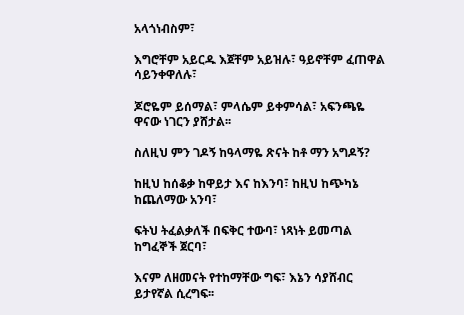አላጎነብስም፣

እግሮቸም አይርዱ እጀቸም አይዝሉ፣ ዓይኖቸም ፈጠዋል ሳይንቀዋለሉ፣

ጆሮዬም ይሰማል፣ ምላሴም ይቀምሳል፣ አፍንጫዬ ዋናው ነገርን ያሸታል፡፡

ስለዚህ ምን ገዶኝ ከዓላማዬ ጽናት ከቶ ማን አግዶኝ?

ከዚህ ከሰቆቃ ከዋይታ እና ከእንባ፣ ከዚህ ከጭካኔ ከጨለማው አንባ፣

ፍትህ ትፈልቃለች በፍቅር ተውባ፣ ነጻነት ይመጣል ከግፈኞች ጀርባ፣

እናም ለዘመናት የተከማቸው ግፍ፣ እኔን ሳያሸብር ይታየኛል ሲረግፍ፡፡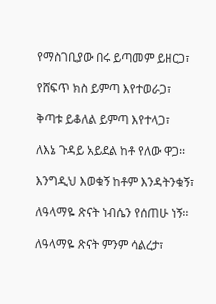የማስገቢያው በሩ ይጣመም ይዘርጋ፣

የሸፍጥ ክስ ይምጣ እየተወራጋ፣

ቅጣቱ ይቆለል ይምጣ እየተላጋ፣

ለእኔ ጉዳይ አይደል ከቶ የለው ዋጋ፡፡

እንግዲህ እወቁኝ ከቶም እንዳትንቁኝ፣

ለዓላማዬ ጽናት ነብሴን የሰጠሁ ነኝ፡፡

ለዓላማዬ ጽናት ምንም ሳልረታ፣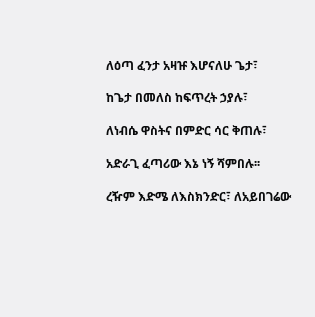ለዕጣ ፈንታ አዛዡ እሆናለሁ ጌታ፣

ከጌታ በመለስ ከፍጥረት ኃያሉ፣

ለነብሴ ዋስትና በምድር ሳር ቅጠሉ፣

አድራጊ ፈጣሪው እኔ ነኝ ሻምበሉ፡፡

ረዥም እድሜ ለእስክንድር፣ ለአይበገሬው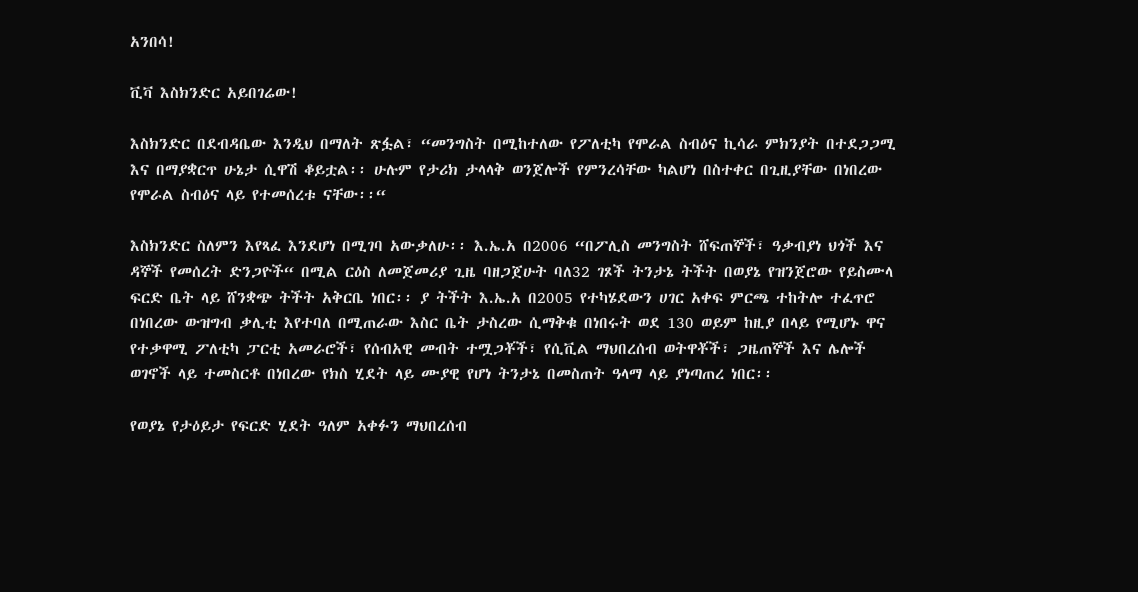አንበሳ!

ቪቫ እስክንድር አይበገሬው!

እስክንድር በደብዳቤው እንዲህ በማለት ጽፏል፣ “መንግስት በሚከተለው የፖለቲካ የሞራል ስብዕና ኪሳራ ምክንያት በተደጋጋሚ እና በማያቋርጥ ሁኔታ ሲዋሽ ቆይቷል፡፡ ሁሉም የታሪክ ታላላቅ ወንጀሎች የምንረሳቸው ካልሆነ በስተቀር በጊዚያቸው በነበረው የሞራል ስብዕና ላይ የተመሰረቱ ናቸው፡፡“

እስክንድር ስለምን እየጻፈ እንደሆነ በሚገባ አውቃለሁ፡፡ እ.ኤ.አ በ2006 “በፖሊስ መንግስት ሸፍጠኞች፣ ዓቃብያነ ህጎች እና ዳኞች የመሰረት ድንጋዮች“ በሚል ርዕስ ለመጀመሪያ ጊዜ ባዘጋጀሁት ባለ32 ገጾች ትንታኔ ትችት በወያኔ የዝንጀሮው የይስሙላ ፍርድ ቤት ላይ ሸንቋጭ ትችት አቅርቤ ነበር፡፡ ያ ትችት እ.ኤ.አ በ2005 የተካሄደውን ሀገር አቀፍ ምርጫ ተከትሎ ተፈጥሮ በነበረው ውዝግብ ቃሊቲ እየተባለ በሚጠራው እስር ቤት ታስረው ሲማቅቁ በነበሩት ወደ 130 ወይም ከዚያ በላይ የሚሆኑ ዋና የተቃዋሚ ፖለቲካ ፓርቲ አመራሮች፣ የሰብአዊ መብት ተሟጋቾች፣ የሲቪል ማህበረሰብ ወትዋቾች፣ ጋዜጠኞች እና ሌሎች ወገኖች ላይ ተመስርቶ በነበረው የክስ ሂደት ላይ ሙያዊ የሆነ ትንታኔ በመስጠት ዓላማ ላይ ያነጣጠረ ነበር፡፡

የወያኔ የታዕይታ የፍርድ ሂደት ዓለም አቀፉን ማህበረሰብ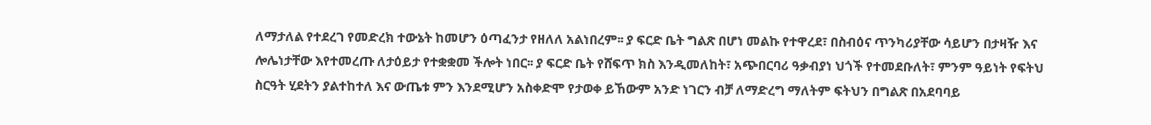ለማታለል የተደረገ የመድረክ ተውኔት ከመሆን ዕጣፈንታ የዘለለ አልነበረም፡፡ ያ ፍርድ ቤት ግልጽ በሆነ መልኩ የተዋረደ፣ በስብዕና ጥንካሪያቸው ሳይሆን በታዛዥ እና ሎሌነታቸው እየተመረጡ ለታዕይታ የተቋቋመ ችሎት ነበር፡፡ ያ ፍርድ ቤት የሸፍጥ ክስ እንዲመለከት፣ አጭበርባሪ ዓቃብያነ ህጎች የተመደቡለት፣ ምንም ዓይነት የፍትህ ስርዓት ሂደትን ያልተከተለ እና ውጤቱ ምን እንደሚሆን አስቀድሞ የታወቀ ይኸውም አንድ ነገርን ብቻ ለማድረግ ማለትም ፍትህን በግልጽ በአደባባይ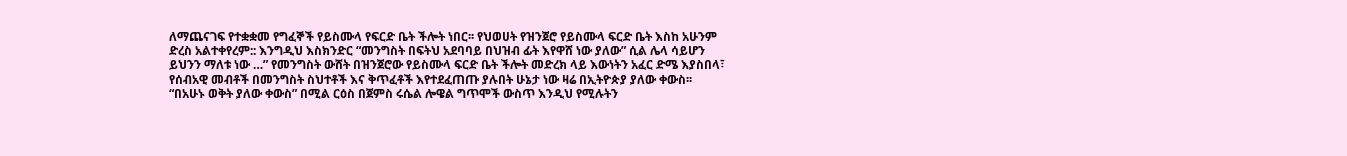ለማጨናገፍ የተቋቋመ የግፈኞች የይስሙላ የፍርድ ቤት ችሎት ነበር፡፡ የህወሀት የዝንጀሮ የይስሙላ ፍርድ ቤት እስከ አሁንም ድረስ አልተቀየረም:: እንግዲህ እስክንድር “መንግስት በፍትህ አደባባይ በህዝብ ፊት እየዋሸ ነው ያለው” ሲል ሌላ ሳይሆን ይህንን ማለቱ ነው …” የመንግስት ውሸት በዝንጀሮው የይስሙላ ፍርድ ቤት ችሎት መድረክ ላይ እውነትን አፈር ድሜ እያስበላ፣ የሰብአዊ መብቶች በመንግስት ስህተቶች እና ቅጥፈቶች እየተደፈጠጡ ያሉበት ሁኔታ ነው ዛሬ በኢትዮጵያ ያለው ቀውስ፡፡ “በአሁኑ ወቅት ያለው ቀውስ” በሚል ርዕስ በጀምስ ሩሴል ሎዌል ግጥሞች ውስጥ እንዲህ የሚሉትን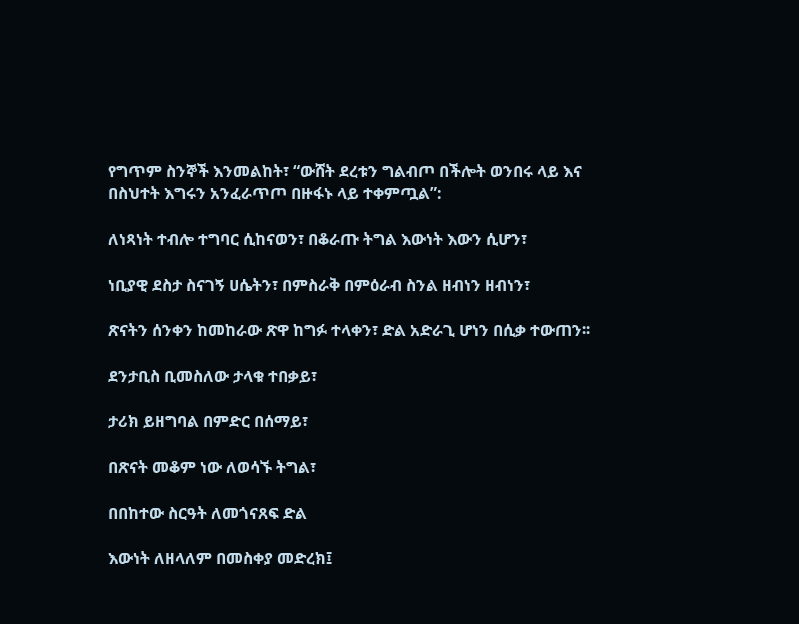የግጥም ስንኞች እንመልከት፣ “ውሸት ደረቱን ግልብጦ በችሎት ወንበሩ ላይ እና በስህተት እግሩን አንፈራጥጦ በዙፋኑ ላይ ተቀምጧል”:

ለነጻነት ተብሎ ተግባር ሲከናወን፣ በቆራጡ ትግል እውነት እውን ሲሆን፣

ነቢያዊ ደስታ ስናገኝ ሀሴትን፣ በምስራቅ በምዕራብ ስንል ዘብነን ዘብነን፣

ጽናትን ሰንቀን ከመከራው ጽዋ ከግፉ ተላቀን፣ ድል አድራጊ ሆነን በሲቃ ተውጠን፡፡

ደንታቢስ ቢመስለው ታላቁ ተበቃይ፣

ታሪክ ይዘግባል በምድር በሰማይ፣

በጽናት መቆም ነው ለወሳኙ ትግል፣

በበከተው ስርዓት ለመጎናጸፍ ድል

እውነት ለዘላለም በመስቀያ መድረክ፤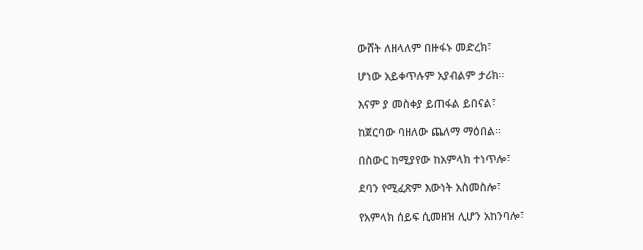ውሸት ለዘላለም በዙፋኑ መድረክ፣

ሆነው አይቀጥሉም አያብልም ታሪክ፡፡

እናም ያ መስቀያ ይጠፋል ይበናል፣

ከጀርባው ባዘለው ጨለማ ማዕበል፡፡

በስውር ከሚያየው ከአምላክ ተነጥሎ፣

ደባን የሚፈጽም እውነት አስመስሎ፣

የአምላክ ሰይፍ ሲመዘዝ ሊሆን አከንባሎ፣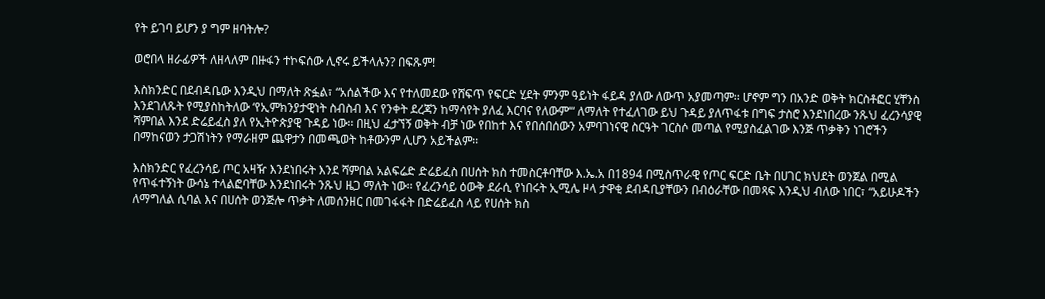የት ይገባ ይሆን ያ ግም ዘባትሎ?

ወሮበላ ዘራፊዎች ለዘላለም በዙፋን ተኮፍሰው ሊኖሩ ይችላሉን? በፍጹም!

እስክንድር በደብዳቤው እንዲህ በማለት ጽፏል፣ “አሰልችው እና የተለመደው የሸፍጥ የፍርድ ሂደት ምንም ዓይነት ፋይዳ ያለው ለውጥ አያመጣም፡፡ ሆኖም ግን በአንድ ወቅት ክርስቶፎር ሂቸንስ እንደገለጹት የሚያስከትለው ‘የኢምክንያታዊነት ስብስብ እና የንቀት ደረጃን ከማሳየት ያለፈ እርባና የለውም‘“ ለማለት የተፈለገው ይህ ጉዳይ ያለጥፋቱ በግፍ ታስሮ እንደነበረው ንጹህ ፈረንሳያዊ ሻምበል እንደ ድሬይፈስ ያለ የኢትዮጵያዊ ጉዳይ ነው፡፡ በዚህ ፈታኘኝ ወቅት ብቻ ነው የበከተ እና የበሰበሰውን አምባገነናዊ ስርዓት ገርስሶ መጣል የሚያስፈልገው እንጅ ጥቃቅን ነገሮችን በማከናወን ታጋሽነትን የማራዘም ጨዋታን በመጫወት ከቶውንም ሊሆን አይችልም፡፡

እስክንድር የፈረንሳይ ጦር አዛዥ እንደነበሩት እንደ ሻምበል አልፍሬድ ድሬይፈስ በሀሰት ክስ ተመስርቶባቸው እ.ኤ.አ በ1894 በሚስጥራዊ የጦር ፍርድ ቤት በሀገር ክህደት ወንጀል በሚል የጥፋተኝነት ውሳኔ ተላልፎባቸው እንደነበሩት ንጹህ ዜጋ ማለት ነው፡፡ የፈረንሳይ ዕውቅ ደራሲ የነበሩት ኢሚሌ ዞላ ታዋቂ ደብዳቢያቸውን በብዕራቸው በመጻፍ እንዲህ ብለው ነበር፣ “አይሁዶችን ለማግለል ሲባል እና በሀሰት ወንጅሎ ጥቃት ለመሰንዘር በመገፋፋት በድሬይፈስ ላይ የሀሰት ክስ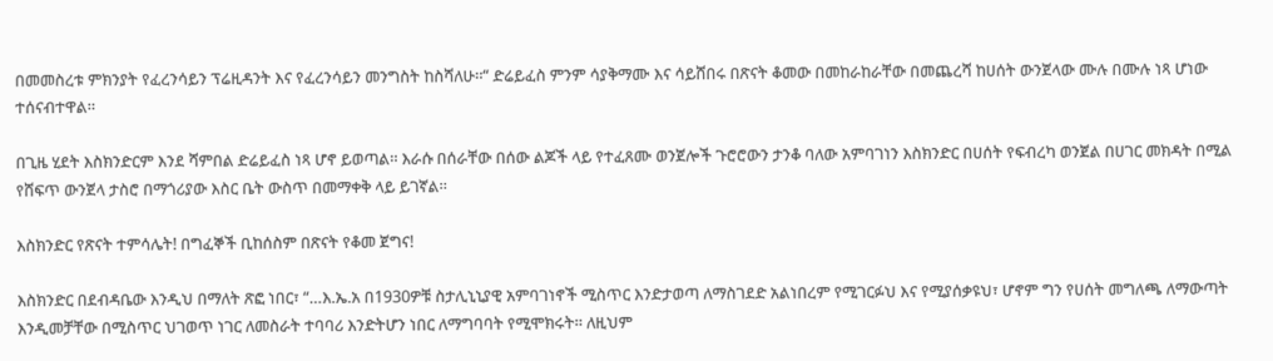በመመስረቱ ምክንያት የፈረንሳይን ፕሬዚዳንት እና የፈረንሳይን መንግስት ከስሻለሁ፡፡“ ድሬይፈስ ምንም ሳያቅማሙ እና ሳይሸበሩ በጽናት ቆመው በመከራከራቸው በመጨረሻ ከሀሰት ውንጀላው ሙሉ በሙሉ ነጻ ሆነው ተሰናብተዋል፡፡

በጊዜ ሂደት እስክንድርም እንደ ሻምበል ድሬይፈስ ነጻ ሆኖ ይወጣል፡፡ እራሱ በሰራቸው በሰው ልጆች ላይ የተፈጸሙ ወንጀሎች ጉሮሮውን ታንቆ ባለው አምባገነን እስክንድር በሀሰት የፍብረካ ወንጀል በሀገር መክዳት በሚል የሸፍጥ ውንጀላ ታስሮ በማጎሪያው እስር ቤት ውስጥ በመማቀቅ ላይ ይገኛል፡፡

እስክንድር የጽናት ተምሳሌት! በግፈኞች ቢከሰስም በጽናት የቆመ ጀግና!

እስክንድር በደብዳቤው እንዲህ በማለት ጽፎ ነበር፣ “…እ.ኤ.አ በ1930ዎቹ ስታሊኒኒያዊ አምባገነኖች ሚስጥር እንድታወጣ ለማስገደድ አልነበረም የሚገርፉህ እና የሚያሰቃዩህ፣ ሆኖም ግን የሀሰት መግለጫ ለማውጣት እንዲመቻቸው በሚስጥር ህገወጥ ነገር ለመስራት ተባባሪ እንድትሆን ነበር ለማግባባት የሚሞክሩት፡፡ ለዚህም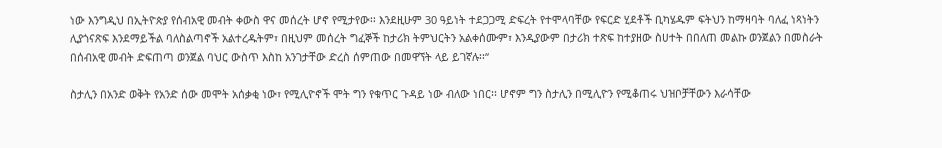ነው እንግዲህ በኢትዮጵያ የሰብአዊ መብት ቀውስ ዋና መሰረት ሆኖ የሚታየው፡፡ እንደዚሁም 30 ዓይነት ተደጋጋሚ ድፍረት የተሞላባቸው የፍርድ ሂደቶች ቢካሄዱም ፍትህን ከማዛባት ባለፈ ነጻነትን ሊያጎናጽፍ እንደማይችል ባለስልጣኖች አልተረዱትም፣ በዚህም መሰረት ግፈኞች ከታሪክ ትምህርትን አልቀሰሙም፣ እንዲያውም በታሪክ ተጽፍ ከተያዘው ስሀተት በበለጠ መልኩ ወንጀልን በመስራት በሰብአዊ መብት ድፍጠጣ ወንጀል ባህር ውስጥ እስከ አንገታቸው ድረስ ሰምጠው በመዋኘት ላይ ይገኛሉ፡፡“

ስታሊን በአንድ ወቅት የአንድ ሰው መሞት አሰቃቂ ነው፣ የሚሊዮኖች ሞት ግን የቁጥር ጉዳይ ነው ብለው ነበር፡፡ ሆኖም ግን ስታሊን በሚሊዮን የሚቆጠሩ ህዝቦቻቸውን እራሳቸው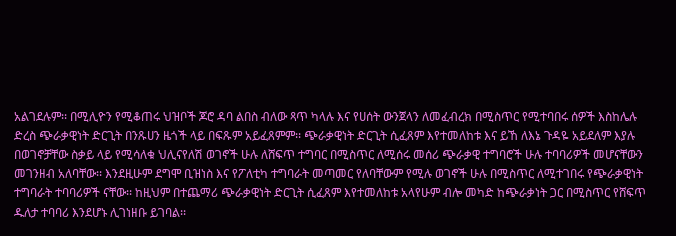አልገደሉም፡፡ በሚሊዮን የሚቆጠሩ ህዝቦች ጆሮ ዳባ ልበስ ብለው ጻጥ ካላሉ እና የሀሰት ውንጀላን ለመፈብረክ በሚስጥር የሚተባበሩ ሰዎች እስከሌሉ ድረስ ጭራቃዊነት ድርጊት በንጹሀን ዜጎች ላይ በፍጹም አይፈጸምም፡፡ ጭራቃዊነት ድርጊት ሲፈጸም እየተመለከቱ እና ይኸ ለእኔ ጉዳዬ አይደለም እያሉ በወገኖቻቸው ስቃይ ላይ የሚሳለቁ ህሊናየለሽ ወገኖች ሁሉ ለሸፍጥ ተግባር በሚስጥር ለሚሰሩ መሰሪ ጭራቃዊ ተግባሮች ሁሉ ተባባሪዎች መሆናቸውን መገንዘብ አለባቸው፡፡ እንደዚሁም ደግሞ ቢዝነስ እና የፖለቲካ ተግባራት መጣመር የለባቸውም የሚሉ ወገኖች ሁሉ በሚስጥር ለሚተገበሩ የጭራቃዊነት ተግባራት ተባባሪዎች ናቸው፡፡ ከዚህም በተጨማሪ ጭራቃዊነት ድርጊት ሲፈጸም እየተመለከቱ አላየሁም ብሎ መካድ ከጭራቃነት ጋር በሚስጥር የሸፍጥ ዱለታ ተባባሪ እንደሆኑ ሊገነዘቡ ይገባል፡፡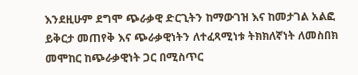እንደዚሁም ደግሞ ጭራቃዊ ድርጊትን ከማውገዝ እና ከመታገል አልፎ ይቅርታ መጠየቅ እና ጭራቃዊነትን ለተፈጻሚነቱ ትክክለኛነት ለመስበክ መሞከር ከጭራቃዊነት ጋር በሚስጥር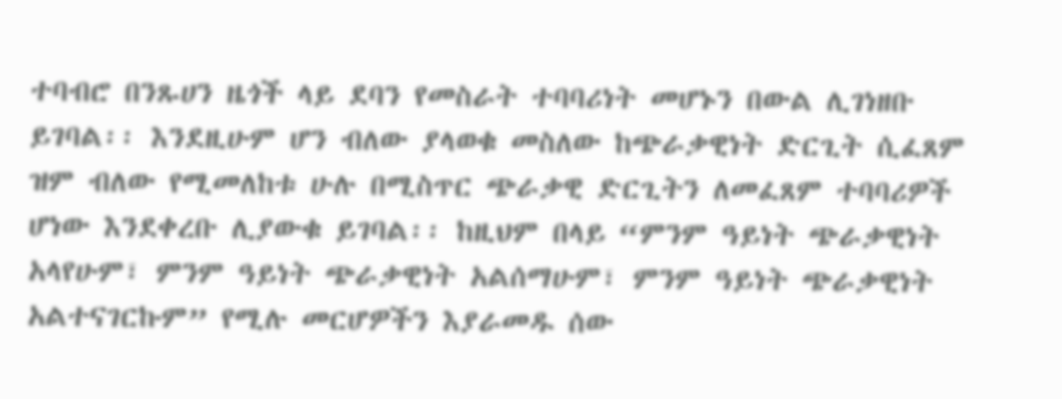ተባብሮ በንጹሀን ዜጎች ላይ ደባን የመስራት ተባባሪነት መሆኑን በውል ሊገነዘቡ ይገባል፡፡ እንደዚሁም ሆን ብለው ያላወቁ መስለው ከጭራቃዊነት ድርጊት ሲፈጸም ዝም ብለው የሚመለከቱ ሁሉ በሚስጥር ጭራቃዊ ድርጊትን ለመፈጸም ተባባሪዎች ሆነው እንደቀረቡ ሊያውቁ ይገባል፡፡ ከዚህም በላይ “ምንም ዓይነት ጭራቃዊነት አላየሁም፣ ምንም ዓይነት ጭራቃዊነት አልሰማሁም፣ ምንም ዓይነት ጭራቃዊነት አልተናገርኩም” የሚሉ መርሆዎችን እያራመዱ ሰው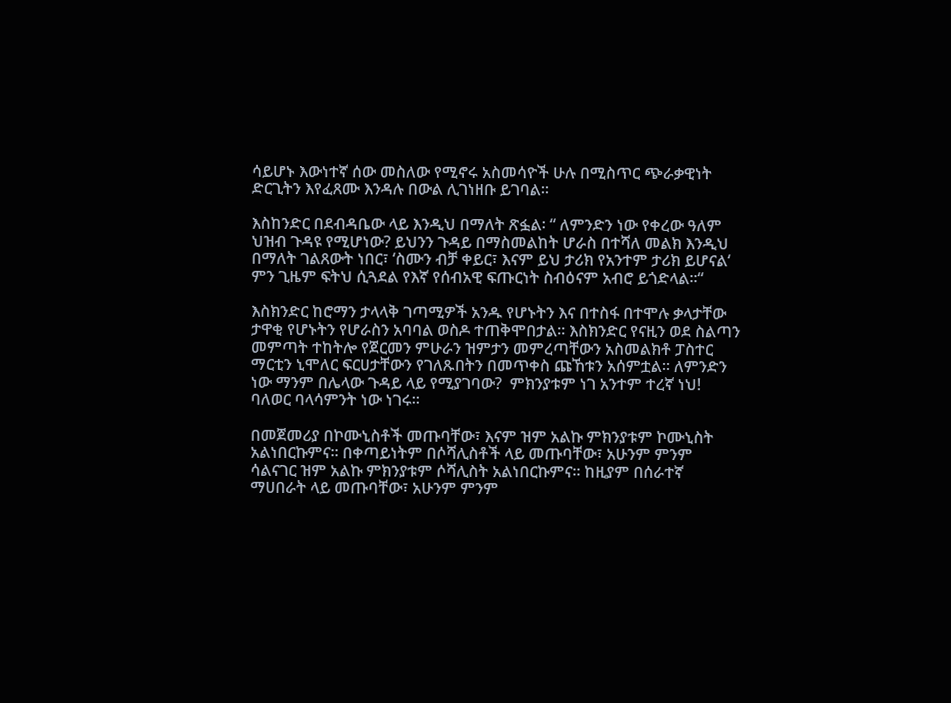ሳይሆኑ እውነተኛ ሰው መስለው የሚኖሩ አስመሳዮች ሁሉ በሚስጥር ጭራቃዊነት ድርጊትን እየፈጸሙ እንዳሉ በውል ሊገነዘቡ ይገባል፡፡

እስከንድር በደብዳቤው ላይ እንዲህ በማለት ጽፏል፡ “ ለምንድን ነው የቀረው ዓለም ህዝብ ጉዳዩ የሚሆነው? ይህንን ጉዳይ በማስመልከት ሆራስ በተሻለ መልክ እንዲህ በማለት ገልጸውት ነበር፣ ‘ስሙን ብቻ ቀይር፣ እናም ይህ ታሪክ የአንተም ታሪክ ይሆናል‘ ምን ጊዜም ፍትህ ሲጓደል የእኛ የሰብአዊ ፍጡርነት ስብዕናም አብሮ ይጎድላል፡፡“

እስክንድር ከሮማን ታላላቅ ገጣሚዎች አንዱ የሆኑትን እና በተስፋ በተሞሉ ቃላታቸው ታዋቂ የሆኑትን የሆራስን አባባል ወስዶ ተጠቅሞበታል፡፡ እስክንድር የናዚን ወደ ስልጣን መምጣት ተከትሎ የጀርመን ምሁራን ዝምታን መምረጣቸውን አስመልክቶ ፓስተር ማርቲን ኒሞለር ፍርሀታቸውን የገለጹበትን በመጥቀስ ጩኸቱን አሰምቷል፡፡ ለምንድን ነው ማንም በሌላው ጉዳይ ላይ የሚያገባው?  ምክንያቱም ነገ አንተም ተረኛ ነህ! ባለወር ባላሳምንት ነው ነገሩ፡፡

በመጀመሪያ በኮሙኒስቶች መጡባቸው፣ እናም ዝም አልኩ ምክንያቱም ኮሙኒስት አልነበርኩምና፡፡ በቀጣይነትም በሶሻሊስቶች ላይ መጡባቸው፣ አሁንም ምንም ሳልናገር ዝም አልኩ ምክንያቱም ሶሻሊስት አልነበርኩምና፡፡ ከዚያም በሰራተኛ ማሀበራት ላይ መጡባቸው፣ አሁንም ምንም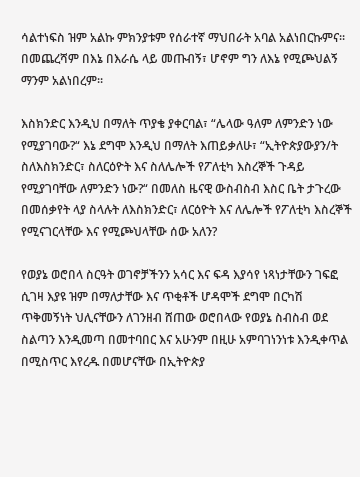ሳልተነፍስ ዝም አልኩ ምክንያቱም የሰራተኛ ማህበራት አባል አልነበርኩምና፡፡ በመጨረሻም በእኔ በእራሴ ላይ መጡብኝ፣ ሆኖም ግን ለእኔ የሚጮህልኝ ማንም አልነበረም፡፡

እስክንድር እንዲህ በማለት ጥያቄ ያቀርባል፣ “ሌላው ዓለም ለምንድን ነው የሚያገባው?“ እኔ ደግሞ እንዲህ በማለት እጠይቃለሁ፣ “ኢትዮጵያውያን/ት ስለእስክንድር፣ ስለርዕዮት እና ስለሌሎች የፖለቲካ እስረኞች ጉዳይ የሚያገባቸው ለምንድን ነው?“ በመለስ ዜናዊ ውስብስብ እስር ቤት ታጉረው በመሰቃየት ላያ ስላሉት ለእስክንድር፣ ለርዕዮት እና ለሌሎች የፖለቲካ እስረኞች የሚናገርላቸው እና የሚጮህላቸው ሰው አለን?

የወያኔ ወሮበላ ስርዓት ወገኖቻችንን አሳር እና ፍዳ እያሳየ ነጻነታቸውን ገፍፎ ሲገዛ እያዩ ዝም በማለታቸው እና ጥቂቶች ሆዳሞች ደግሞ በርካሽ ጥቅመኝነት ህሊናቸውን ለገንዘብ ሸጠው ወሮበላው የወያኔ ስብስብ ወደ ስልጣን እንዲመጣ በመተባበር እና አሁንም በዚሁ አምባገነንነቱ እንዲቀጥል በሚስጥር እየረዱ በመሆናቸው በኢትዮጵያ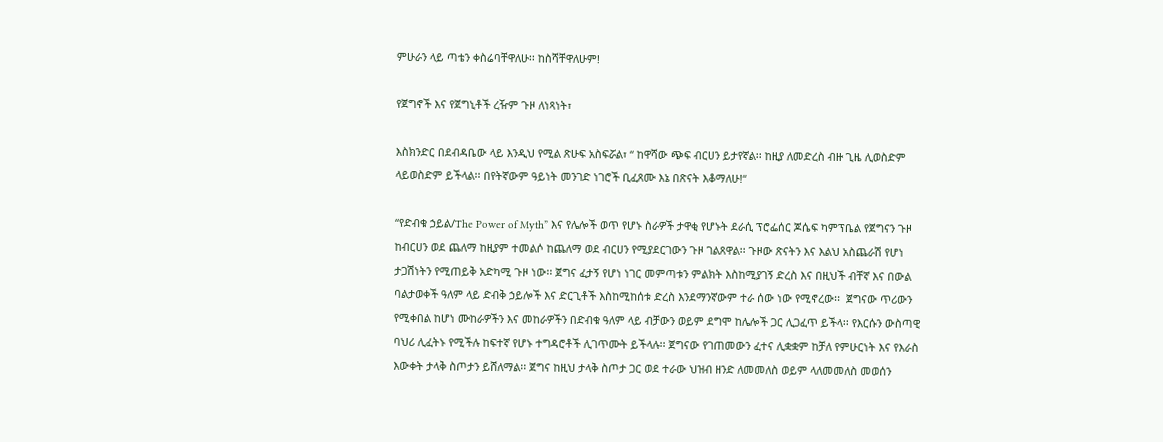ምሁራን ላይ ጣቴን ቀስሬባቸዋለሁ፡፡ ከስሻቸዋለሁም!

የጀግኖች እና የጀግኒቶች ረዥም ጉዞ ለነጻነት፣

እስክንድር በደብዳቤው ላይ እንዲህ የሚል ጽሁፍ አስፍሯል፣ “ ከዋሻው ጭፍ ብርሀን ይታየኛል፡፡ ከዚያ ለመድረስ ብዙ ጊዜ ሊወስድም ላይወስድም ይችላል፡፡ በየትኛውም ዓይነት መንገድ ነገሮች ቢፈጸሙ እኔ በጽናት እቆማለሁ!“

“የድብቁ ኃይል/The Power of Myth” እና የሌሎች ወጥ የሆኑ ስራዎች ታዋቂ የሆኑት ደራሲ ፕሮፌሰር ጆሴፍ ካምፕቤል የጀግናን ጉዞ ከብርሀን ወደ ጨለማ ከዚያም ተመልሶ ከጨለማ ወደ ብርሀን የሚያደርገውን ጉዞ ገልጸዋል፡፡ ጉዞው ጽናትን እና እልህ አስጨራሽ የሆነ ታጋሽነትን የሚጠይቅ አድካሚ ጉዞ ነው፡፡ ጀግና ፈታኝ የሆነ ነገር መምጣቱን ምልክት እስከሚያገኝ ድረስ እና በዚህች ብቸኛ እና በውል ባልታወቀች ዓለም ላይ ድብቅ ኃይሎች እና ድርጊቶች እስከሚከሰቱ ድረስ እንደማንኛውም ተራ ሰው ነው የሚኖረው፡፡  ጀግናው ጥሪውን የሚቀበል ከሆነ ሙከራዎችን እና መከራዎችን በድብቁ ዓለም ላይ ብቻውን ወይም ደግሞ ከሌሎች ጋር ሊጋፈጥ ይችላ፡፡ የእርሱን ውስጣዊ ባህሪ ሊፈትኑ የሚችሉ ከፍተኛ የሆኑ ተግዳሮቶች ሊገጥሙት ይችላሉ፡፡ ጀግናው የገጠመውን ፈተና ሊቋቋም ከቻለ የምሁርነት እና የእራስ እውቀት ታላቅ ስጦታን ይሸለማል፡፡ ጀግና ከዚህ ታላቅ ስጦታ ጋር ወደ ተራው ህዝብ ዘንድ ለመመለስ ወይም ላለመመለስ መወሰን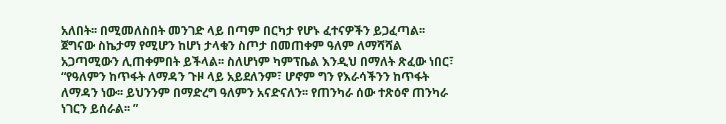አለበት፡፡ በሚመለስበት መንገድ ላይ በጣም በርካታ የሆኑ ፈተናዎችን ይጋፈጣል፡፡ ጀግናው ስኬታማ የሚሆን ከሆነ ታላቁን ስጦታ በመጠቀም ዓለም ለማሻሻል አጋጣሚውን ሊጠቀምበት ይችላል፡፡ ስለሆነም ካምፕቤል እንዲህ በማለት ጽፈው ነበር፣ “የዓለምን ከጥፋት ለማዳን ጉዞ ላይ አይደለንም፣ ሆኖም ግን የእራሳችንን ከጥፋት ለማዳን ነው፡፡ ይህንንም በማድረግ ዓለምን አናድናለን፡፡ የጠንካራ ሰው ተጽዕኖ ጠንካራ ነገርን ይሰራል፡፡ ”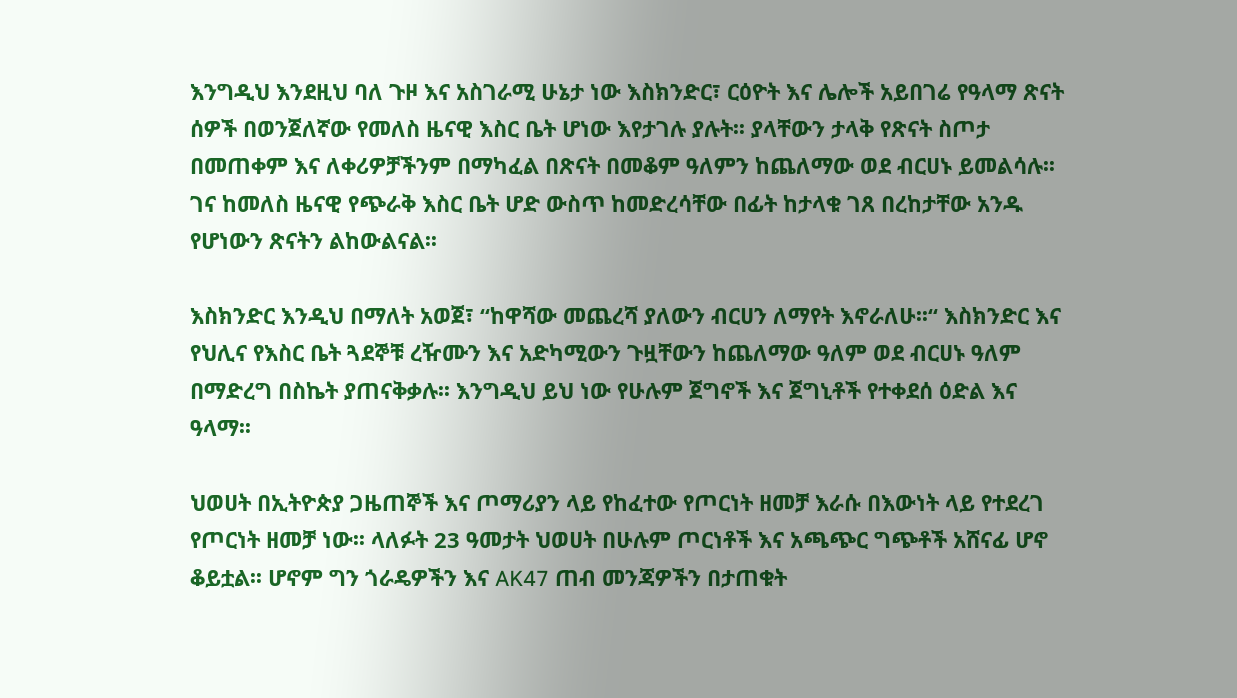እንግዲህ እንደዚህ ባለ ጉዞ እና አስገራሚ ሁኔታ ነው እስክንድር፣ ርዕዮት እና ሌሎች አይበገሬ የዓላማ ጽናት ሰዎች በወንጀለኛው የመለስ ዜናዊ እስር ቤት ሆነው እየታገሉ ያሉት፡፡ ያላቸውን ታላቅ የጽናት ስጦታ በመጠቀም እና ለቀሪዎቻችንም በማካፈል በጽናት በመቆም ዓለምን ከጨለማው ወደ ብርሀኑ ይመልሳሉ፡፡ ገና ከመለስ ዜናዊ የጭራቅ እስር ቤት ሆድ ውስጥ ከመድረሳቸው በፊት ከታላቁ ገጸ በረከታቸው አንዱ የሆነውን ጽናትን ልከውልናል፡፡

እስክንድር እንዲህ በማለት አወጀ፣ “ከዋሻው መጨረሻ ያለውን ብርሀን ለማየት እኖራለሁ፡፡“ እስክንድር እና የህሊና የእስር ቤት ጓደኞቹ ረዥሙን እና አድካሚውን ጉዟቸውን ከጨለማው ዓለም ወደ ብርሀኑ ዓለም በማድረግ በስኬት ያጠናቅቃሉ፡፡ እንግዲህ ይህ ነው የሁሉም ጀግኖች እና ጀግኒቶች የተቀደሰ ዕድል እና ዓላማ፡፡

ህወሀት በኢትዮጵያ ጋዜጠኞች እና ጦማሪያን ላይ የከፈተው የጦርነት ዘመቻ እራሱ በእውነት ላይ የተደረገ የጦርነት ዘመቻ ነው፡፡ ላለፉት 23 ዓመታት ህወሀት በሁሉም ጦርነቶች እና አጫጭር ግጭቶች አሸናፊ ሆኖ ቆይቷል፡፡ ሆኖም ግን ጎራዴዎችን እና AK47 ጠብ መንጃዎችን በታጠቁት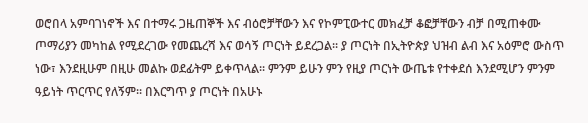ወሮበላ አምባገነኖች እና በተማሩ ጋዜጠኞች እና ብዕሮቻቸውን እና የኮምፒውተር መክፈቻ ቆፎቻቸውን ብቻ በሚጠቀሙ ጦማሪያን መካከል የሚደረገው የመጨረሻ እና ወሳኝ ጦርነት ይደረጋል፡፡ ያ ጦርነት በኢትዮጵያ ህዝብ ልብ እና አዕምሮ ውስጥ ነው፣ እንደዚሁም በዚሁ መልኩ ወደፊትም ይቀጥላል፡፡ ምንም ይሁን ምን የዚያ ጦርነት ውጤቱ የተቀደሰ እንደሚሆን ምንም ዓይነት ጥርጥር የለኝም፡፡ በእርግጥ ያ ጦርነት በአሁኑ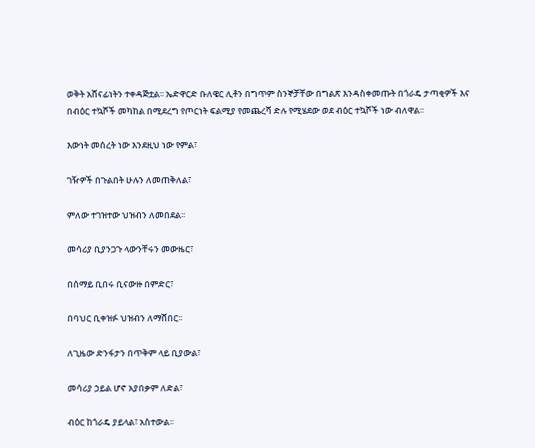ወቅት አሸናፊነትን ተቀዳጅቷል፡፡ ኤድዋርድ ቡለዌር ሊቶን በግጥም ስንኞቻቸው በግልጽ እንዳስቀመጡት በጎራዴ ታጣቂዎች እና በብዕር ተኳሾች መካከል በሚደረግ የጦርነት ፍልሚያ የመጨረሻ ድሉ የሚሄደው ወደ ብዕር ተኳሾች ነው ብለዋል፡፡

እውነት መሰረት ነው እንደዚህ ነው የምል፣

ገዥዎች በጉልበት ሁሉን ለመጠቅለል፣

ምለው ተገዝተው ህዝብን ለመበደል፡፡

መሳሪያ ቢያንጋጉ ላውንቸሩን መውዜር፣

በሰማይ ቢበሩ ቢናውዙ በምድር፣

በባህር ቢቀዝፉ ህዝብን ለማሸበር፡፡

ለጊዜው ድንፋታን በጥቅም ላይ ቢያውል፣

መሳሪያ ኃይል ሆኖ አያበቃም ለድል፣

ብዕር ከጎራዴ ያይላል፣ አስተውል፡፡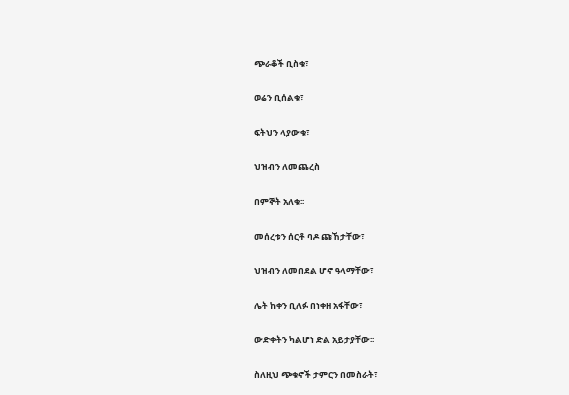ጭራቆች ቢስቁ፣

ወሬን ቢሰልቁ፣

ፍትህን ላያውቁ፣

ህዝብን ለመጨረስ

በምኞት አለቁ፡፡

መሰረቱን ሰርቶ ባዶ ጩኸታቸው፣

ህዝብን ለመበደል ሆኖ ዓላማቸው፣

ሌት ከቀን ቢለፉ በነቀዘ አፋቸው፣

ውድቀትን ካልሆነ ድል አይታያቸው፡፡

ስለዚህ ጭቁኖች ታምርን በመስራት፣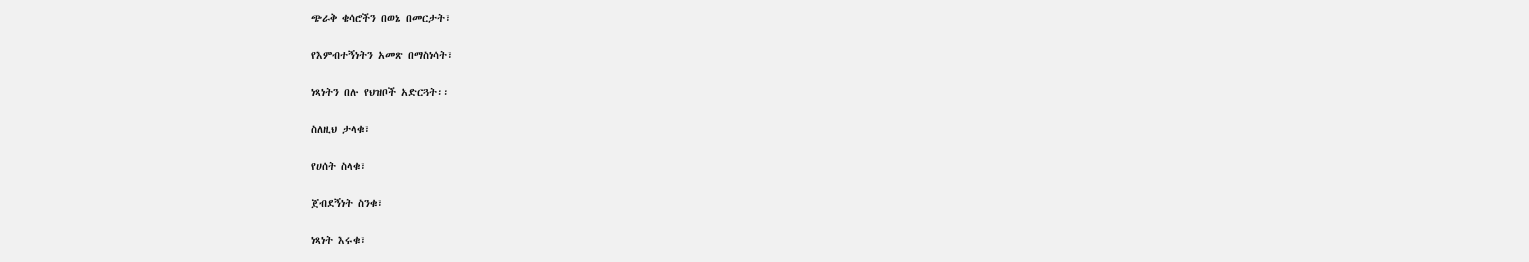ጭራቅ ቄሳሮችን በወኔ በመርታት፣

የእምብተኝነትን አመጽ በማስነሳት፣

ነጻነትን በሉ የህዝቦች አድርጓት፡፡

ስለዚህ ታላቁ፣

የሀሰት ስላቁ፣

ጀብደኝነት ስንቁ፣

ነጻነት እሩቁ፣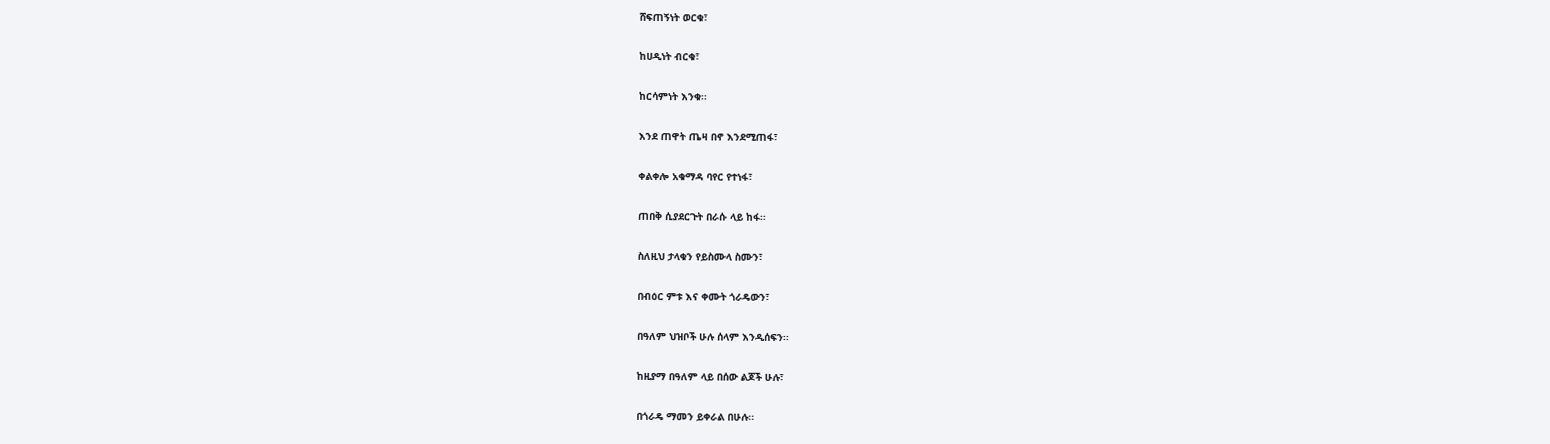ሸፍጠኝነት ወርቁ፣

ከሀዲነት ብርቁ፣

ከርሳምነት እንቁ፡፡

እንደ ጠዋት ጤዛ በኖ እንደሚጠፋ፣

ቀልቀሎ አቁማዳ ባየር የተነፋ፣

ጠበቅ ሲያደርጉት በራሱ ላይ ከፋ፡፡

ስለዚህ ታላቁን የይስሙላ ስሙን፣

በብዕር ምቱ እና ቀሙት ጎራዴውን፣

በዓለም ህዝቦች ሁሉ ሰላም እንዲሰፍን፡፡

ከዚያማ በዓለም ላይ በሰው ልጆች ሁሉ፣

በጎራዴ ማመን ይቀራል በሁሉ፡፡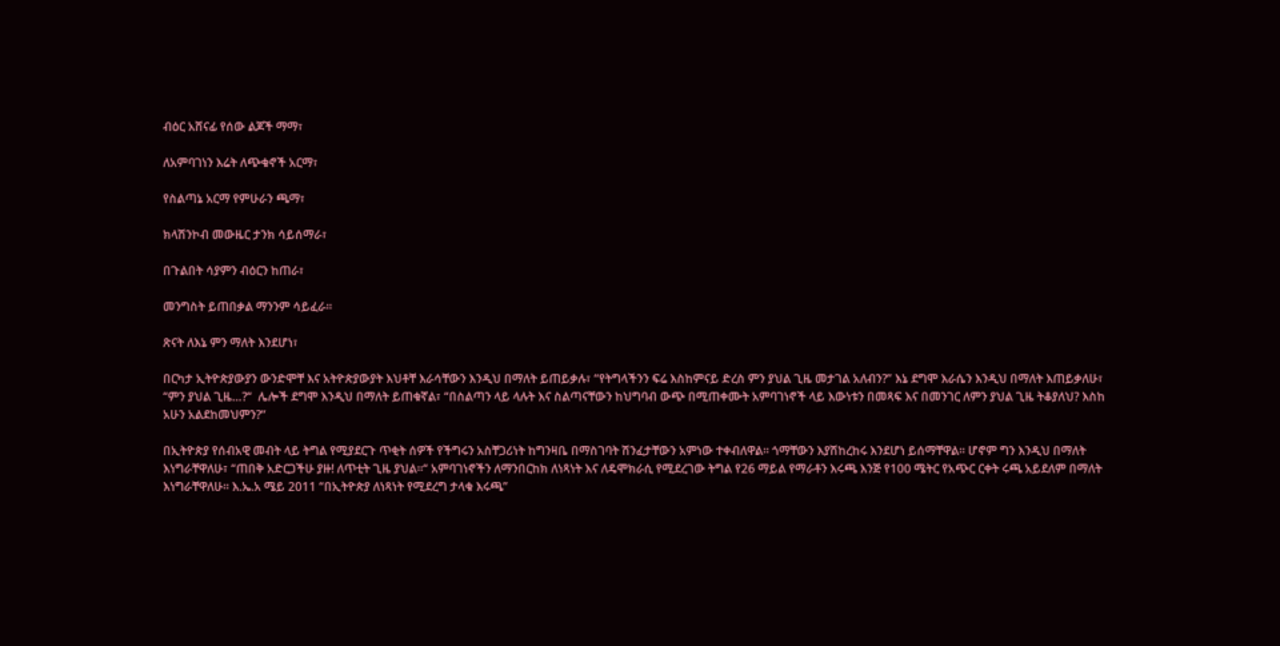ብዕር አሸናፊ የሰው ልጆች ማማ፣

ለአምባገነን እሬት ለጭቁኖች አርማ፣

የስልጣኔ አርማ የምሁራን ጫማ፣

ክላሽንኮብ መውዜር ታንክ ሳይሰማራ፣

በጉልበት ሳያምን ብዕርን ከጠራ፣

መንግስት ይጠበቃል ማንንም ሳይፈራ፡፡

ጽናት ለእኔ ምን ማለት እንደሆነ፣

በርካታ ኢትዮጵያውያን ውንድሞቸ እና አትዮጵያውያት እህቶቸ እራሳቸውን እንዲህ በማለት ይጠይቃሉ፣ “የትግላችንን ፍሬ እስከምናይ ድረስ ምን ያህል ጊዜ መታገል አለብን?” እኔ ደግሞ እራሴን እንዲህ በማለት እጠይቃለሁ፣ “ምን ያህል ጊዜ…?“  ሌሎች ደግሞ እንዲህ በማለት ይጠቁኛል፣ “በስልጣን ላይ ላሉት እና ስልጣናቸውን ከህግባብ ውጭ በሚጠቀሙት አምባገነኖች ላይ እውነቱን በመጻፍ እና በመንገር ለምን ያህል ጊዜ ትቆያለህ? እስከ አሁን አልደከመህምን?“

በኢትዮጵያ የሰብአዊ መብት ላይ ትግል የሚያደርጉ ጥቂት ሰዎች የችግሩን አስቸጋሪነት ከግንዛቤ በማስገባት ሽንፈታቸውን አምነው ተቀብለዋል፡፡ ጎማቸውን እያሽከረከሩ እንደሆነ ይሰማቸዋል፡፡ ሆኖም ግን እንዲህ በማለት እነግራቸዋለሁ፣ “ጠበቅ አድርጋችሁ ያዙ! ለጥቲት ጊዜ ያህል፡፡“ አምባገነኖችን ለማንበርከክ ለነጻነት እና ለዴሞክራሲ የሚደረገው ትግል የ26 ማይል የማራቶን እሩጫ እንጅ የ100 ሜትር የአጭር ርቀት ሩጫ አይደለም በማለት እነግራቸዋለሁ፡፡ እ.ኤ.አ ሜይ 2011 “በኢትዮጵያ ለነጻነት የሚደረግ ታላቁ እሩጫ”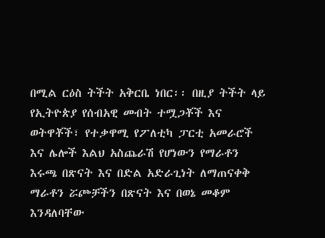በሚል ርዕስ ትችት አቅርቤ ነበር፡፡ በዚያ ትችት ላይ የኢትዮጵያ የሰብአዊ መብት ተሟጋቾች እና ወትዋቾች፣ የተቃዋሚ የፖለቲካ ፓርቲ አመራሮች እና ሌሎች እልህ አስጨራሽ የሆነውን የማራቶን እሩጫ በጽናት እና በድል አድራጊነት ለማጠናቀቅ ማራቶን ሯጮቻችን በጽናት እና በወኔ መቆም እንዳለባቸው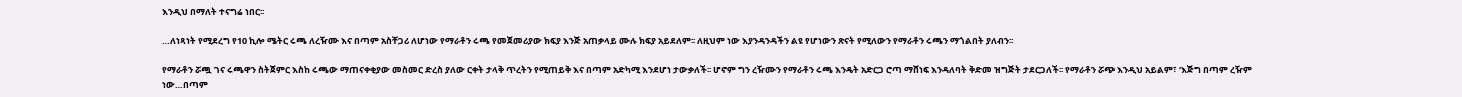እንዲህ በማለት ተናግሬ ነበር፡፡

…ለነጻነት የሚደረግ የ10 ኪሎ ሜትር ሩጫ ለረዥሙ እና በጣም አስቸጋሪ ለሆነው የማራቶን ሩጫ የመጀመሪያው ክፍያ እንጅ አጠቃላይ ሙሉ ክፍያ አይደለም፡፡ ለዚህም ነው እያንዳንዳችን ልዩ የሆነውን ጽናት የሚለውን የማራቶን ሩጫን ማጎልበት ያለብን፡፡

የማራቶን ሯጯ ገና ሩጫዋን ስትጀምር እስከ ሩጫው ማጠናቀቂያው መስመር ድረስ ያለው ርቀት ታላቅ ጥረትን የሚጠይቅ እና በጣም አድካሚ እንደሆነ ታውቃለች፡፡ ሆኖም ግን ረዥሙን የማራቶን ሩጫ እንዴት አድርጋ ሮጣ ማሸነፍ እንዳለባት ቅድመ ዝግጅት ታደርጋለች፡፡ የማራቶን ሯጭ እንዲህ አይልም፣ ‘እጅግ በጣም ረዥም ነው…በጣም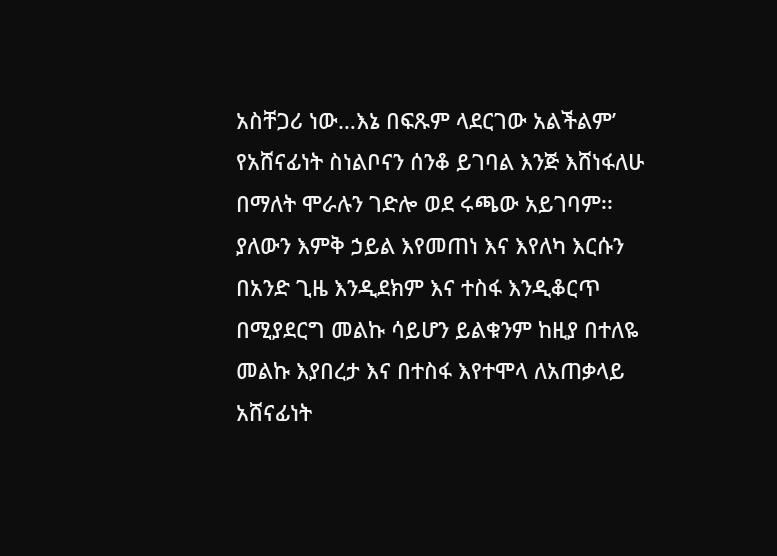አስቸጋሪ ነው…እኔ በፍጹም ላደርገው አልችልም’ የአሸናፊነት ስነልቦናን ሰንቆ ይገባል እንጅ እሸነፋለሁ በማለት ሞራሉን ገድሎ ወደ ሩጫው አይገባም፡፡ ያለውን እምቅ ኃይል እየመጠነ እና እየለካ እርሱን በአንድ ጊዜ እንዲደክም እና ተስፋ እንዲቆርጥ በሚያደርግ መልኩ ሳይሆን ይልቁንም ከዚያ በተለዬ መልኩ እያበረታ እና በተስፋ እየተሞላ ለአጠቃላይ አሸናፊነት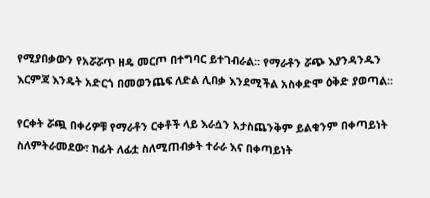የሚያበቃውን የአሯሯጥ ዘዴ መርጦ በተግባር ይተገብራል፡፡ የማራቶን ሯጭ እያንዳንዱን እርምጃ እንዴት አድርጎ በመወንጨፍ ለድል ሊበቃ እንደሚችል አስቀድሞ ዕቅድ ያወጣል፡፡

የርቀት ሯጯ በቀሪዎቹ የማራቶን ርቀቶች ላይ እራሷን አታስጨንቅም ይልቁንም በቀጣይነት ስለምትራመደው፣ ከፊት ለፊቷ ስለሚጠብቃት ተራራ እና በቀጣይነት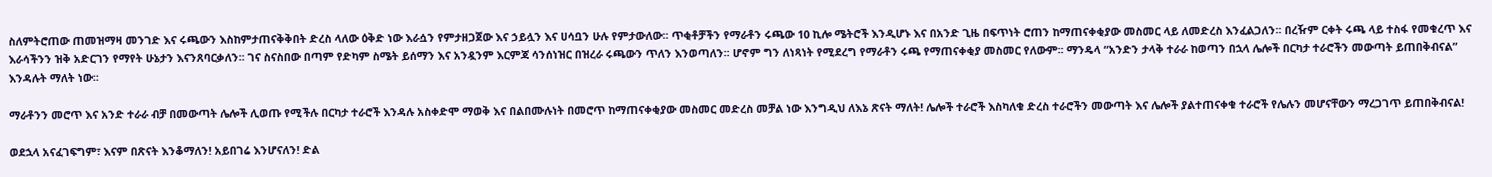ስለምትሮጠው ጠመዝማዛ መንገድ እና ሩጫውን እስከምታጠናቅቅበት ድረስ ላለው ዕቅድ ነው እራሷን የምታዘጋጀው እና ኃይሏን እና ሀሳቧን ሁሉ የምታውለው፡፡ ጥቂቶቻችን የማራቶን ሩጫው 10 ኪሎ ሜትሮች እንዲሆኑ እና በአንድ ጊዜ በፍጥነት ሮጠን ከማጠናቀቂያው መስመር ላይ ለመድረስ እንፈልጋለን፡፡ በረዥም ርቀት ሩጫ ላይ ተስፋ የመቁረጥ እና እራሳችንን ዝቅ አድርገን የማየት ሁኔታን እናንጸባርቃለን፡፡ ገና ስናስበው በጣም የድካም ስሜት ይሰማን እና አንዷንም እርምጃ ሳንሰነዝር በዝረራ ሩጫውን ጥለን እንወጣለን፡፡ ሆኖም ግን ለነጻነት የሚደረግ የማራቶን ሩጫ የማጠናቀቂያ መስመር የለውም፡፡ ማንዴላ “አንድን ታላቅ ተራራ ከወጣን በኋላ ሌሎች በርካታ ተራሮችን መውጣት ይጠበቅብናል” እንዳሉት ማለት ነው፡፡

ማራቶንን መሮጥ እና አንድ ተራራ ብቻ በመውጣት ሌሎች ሊወጡ የሚችሉ በርካታ ተራሮች እንዳሉ አስቀድሞ ማወቅ እና በልበሙሉነት በመሮጥ ከማጠናቀቂያው መስመር መድረስ መቻል ነው እንግዲህ ለእኔ ጽናት ማለት! ሌሎች ተራሮች እስካለቁ ድረስ ተራሮችን መውጣት እና ሌሎች ያልተጠናቀቁ ተራሮች የሌሉን መሆናቸውን ማረጋገጥ ይጠበቅብናል!

ወደኋላ አናፈገፍግም፣ እናም በጽናት እንቆማለን! አይበገሬ እንሆናለን! ድል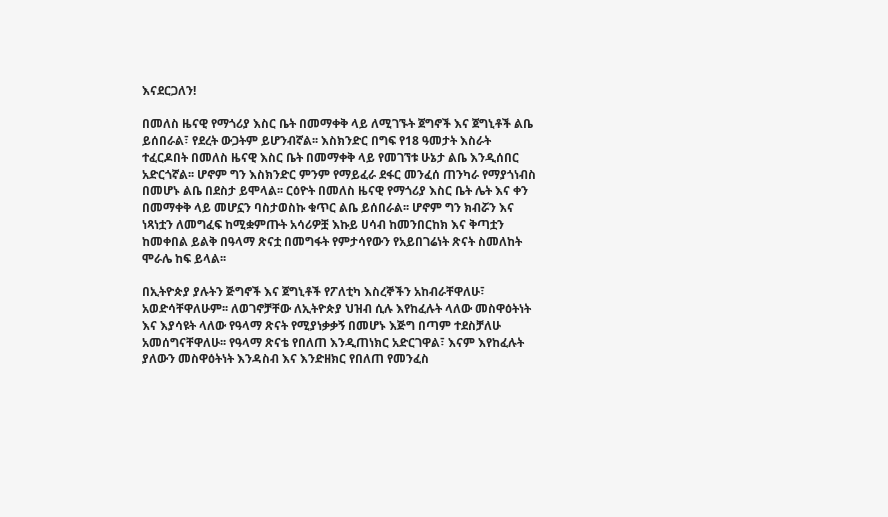እናደርጋለን!

በመለስ ዜናዊ የማጎሪያ እስር ቤት በመማቀቅ ላይ ለሚገኙት ጀግኖች እና ጀግኒቶች ልቤ ይሰበራል፣ የደረት ውጋትም ይሆንብኛል፡፡ እስክንድር በግፍ የ18 ዓመታት እስራት ተፈርዶበት በመለስ ዜናዊ እስር ቤት በመማቀቅ ላይ የመገኘቱ ሁኔታ ልቤ እንዲሰበር አድርጎኛል፡፡ ሆኖም ግን እስክንድር ምንም የማይፈራ ደፋር መንፈሰ ጠንካራ የማያጎነብስ በመሆኑ ልቤ በደስታ ይሞላል፡፡ ርዕዮት በመለስ ዜናዊ የማጎሪያ እስር ቤት ሌት እና ቀን በመማቀቅ ላይ መሆኗን ባስታወስኩ ቁጥር ልቤ ይሰበራል፡፡ ሆኖም ግን ክብሯን እና ነጻነቷን ለመግፈፍ ከሚቋምጡት አሳሪዎቿ እኩይ ሀሳብ ከመንበርከክ እና ቅጣቷን ከመቀበል ይልቅ በዓላማ ጽናቷ በመግፋት የምታሳየውን የአይበገሬነት ጽናት ስመለከት ሞራሌ ከፍ ይላል፡፡

በኢትዮጵያ ያሉትን ጅግኖች እና ጀግኒቶች የፖለቲካ እስረኞችን አከብራቸዋለሁ፣ አወድሳቸዋለሁም፡፡ ለወገኖቻቸው ለኢትዮጵያ ህዝብ ሲሉ እየከፈሉት ላለው መስዋዕትነት እና እያሳዩት ላለው የዓላማ ጽናት የሚያነቃቃኝ በመሆኑ እጅግ በጣም ተደስቻለሁ አመሰግናቸዋለሁ፡፡ የዓላማ ጽናቴ የበለጠ እንዲጠነክር አድርገዋል፣ እናም እየከፈሉት ያለውን መስዋዕትነት እንዳስብ እና እንድዘክር የበለጠ የመንፈስ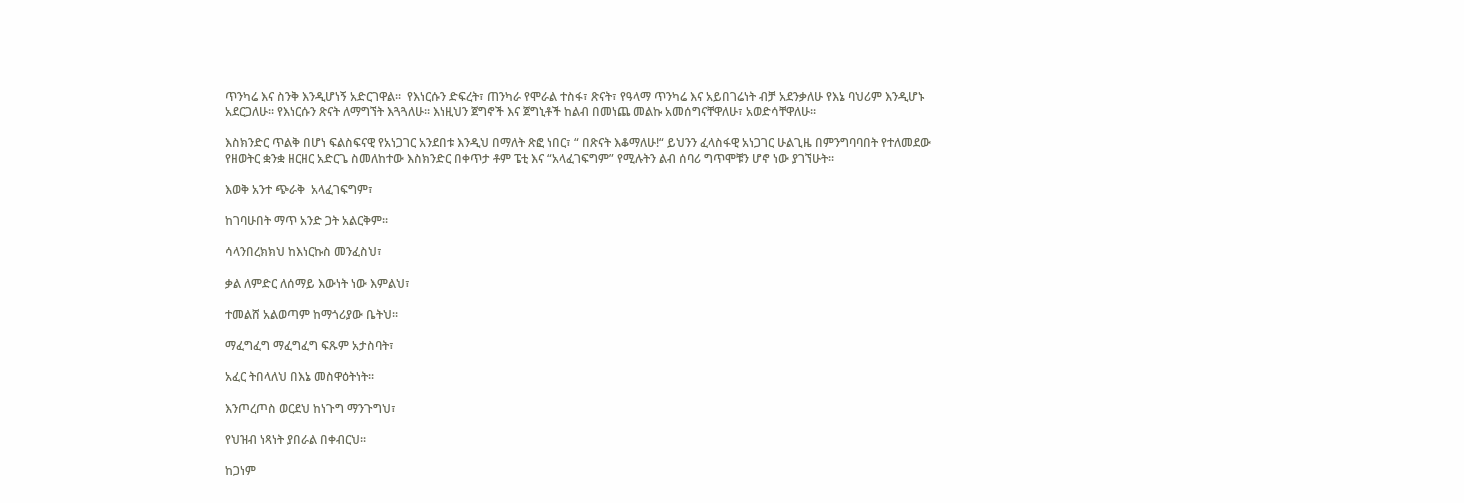ጥንካሬ እና ስንቅ እንዲሆነኝ አድርገዋል፡፡  የእነርሱን ድፍረት፣ ጠንካራ የሞራል ተስፋ፣ ጽናት፣ የዓላማ ጥንካሬ እና አይበገሬነት ብቻ አደንቃለሁ የእኔ ባህሪም እንዲሆኑ አደርጋለሁ፡፡ የእነርሱን ጽናት ለማግኘት እጓጓለሁ፡፡ እነዚህን ጀግኖች እና ጀግኒቶች ከልብ በመነጨ መልኩ አመሰግናቸዋለሁ፣ አወድሳቸዋለሁ፡፡

እስክንድር ጥልቅ በሆነ ፍልስፍናዊ የአነጋገር አንደበቱ እንዲህ በማለት ጽፎ ነበር፣ “ በጽናት እቆማለሁ!“ ይህንን ፈላስፋዊ አነጋገር ሁልጊዜ በምንግባባበት የተለመደው የዘወትር ቋንቋ ዘርዘር አድርጌ ስመለከተው እስክንድር በቀጥታ ቶም ፔቲ እና “አላፈገፍግም” የሚሉትን ልብ ሰባሪ ግጥሞቹን ሆኖ ነው ያገኘሁት፡፡

እወቅ አንተ ጭራቅ  አላፈገፍግም፣

ከገባሁበት ማጥ አንድ ጋት አልርቅም፡፡

ሳላንበረክክህ ከእነርኩስ መንፈስህ፣

ቃል ለምድር ለሰማይ እውነት ነው እምልህ፣

ተመልሸ አልወጣም ከማጎሪያው ቤትህ፡፡

ማፈግፈግ ማፈግፈግ ፍጹም አታስባት፣

አፈር ትበላለህ በእኔ መስዋዕትነት፡፡

እንጦረጦስ ወርደህ ከነጉግ ማንጉግህ፣

የህዝብ ነጻነት ያበራል በቀብርህ፡፡

ከጋነም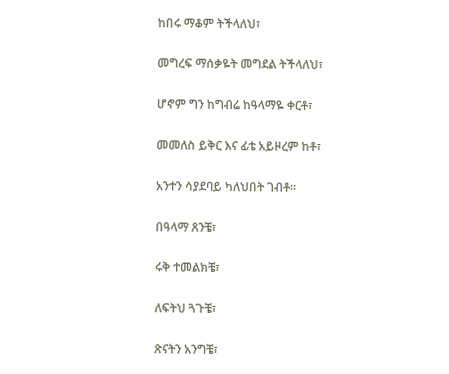ከበሩ ማቆም ትችላለህ፣

መግረፍ ማሰቃዬት መግደል ትችላለህ፣

ሆኖም ግን ከግብሬ ከዓላማዬ ቀርቶ፣

መመለስ ይቅር እና ፊቴ አይዞረም ከቶ፣

አንተን ሳያደባይ ካለህበት ገብቶ፡፡

በዓላማ ጸንቼ፣

ሩቅ ተመልክቼ፣

ለፍትህ ጓጉቼ፣

ጽናትን አንግቼ፣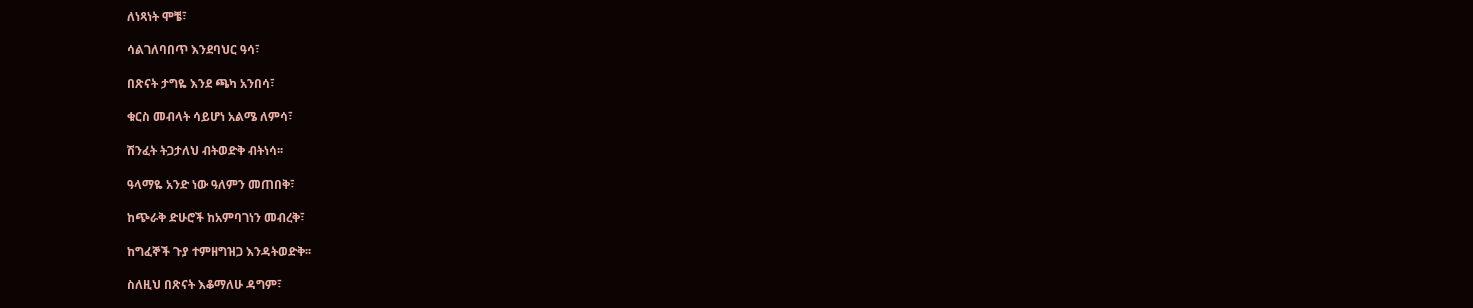ለነጻነት ሞቼ፣

ሳልገለባበጥ እንደባህር ዓሳ፣

በጽናት ታግዬ እንደ ጫካ አንበሳ፣

ቁርስ መብላት ሳይሆነ አልሜ ለምሳ፣

ሽንፈት ትጋታለህ ብትወድቅ ብትነሳ፡፡

ዓላማዬ አንድ ነው ዓለምን መጠበቅ፣

ከጭራቅ ድሁሮች ከአምባገነን መብረቅ፣

ከግፈኞች ጉያ ተምዘግዝጋ እንዳትወድቅ፡፡

ስለዚህ በጽናት እቆማለሁ ዳግም፣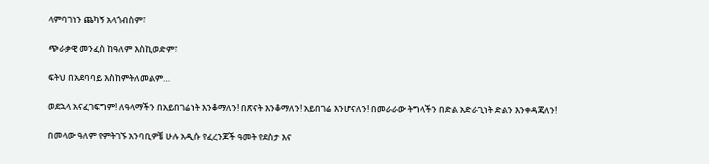ላምባገነን ጨካኝ አላጎብስም፣

ጭራቃዊ መንፈስ ከዓለም እስኪወድም፣

ፍትህ በአደባባይ እስከምትለመልም…

ወደኋላ አናፈገፍግም! ለዓላማችን በአይበገሬነት እንቆማለን! በጽናት እንቆማለን! አይበገሬ እንሆናለን! በመራራው ትግላችን በድል አድራጊነት ድልን እንቀዳጃለን!

በመላው ዓለም የምትገኙ አንባቢዎቼ ሁሉ አዲሱ የፈረንጆች ዓመት የደስታ እና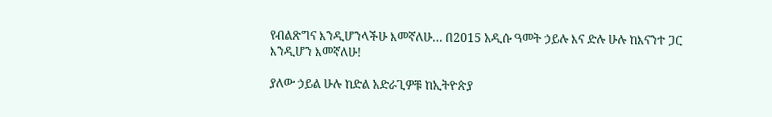የብልጽግና እንዲሆንላችሁ እመኛለሁ… በ2015 አዲሱ ዓመት ኃይሉ እና ድሉ ሁሉ ከእናንተ ጋር እንዲሆን እመኛለሁ!

ያለው ኃይል ሁሉ ከድል አድራጊዎቹ ከኢትዮጵያ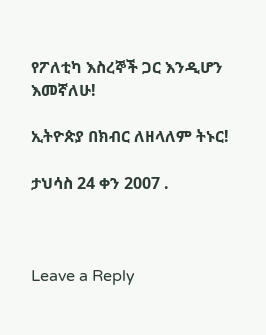የፖለቲካ እስረኞች ጋር እንዲሆን እመኛለሁ!

ኢትዮጵያ በክብር ለዘላለም ትኑር!

ታህሳስ 24 ቀን 2007 .



Leave a Reply